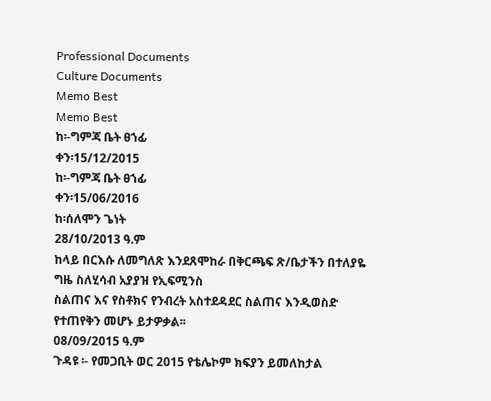Professional Documents
Culture Documents
Memo Best
Memo Best
ከ፡-ግምጃ ቤት ፀኀፊ
ቀን፡15/12/2015
ከ፡-ግምጃ ቤት ፀኀፊ
ቀን፡15/06/2016
ከ፡ሰለሞን ጌነት
28/10/2013 ዓ.ም
ከላይ በርእሱ ለመግለጽ እንደጸሞከራ በቅርጫፍ ጽ/ቤታችን በተለያዬ ግዜ ስለሂሳብ አያያዝ የኢፍሚንስ
ስልጠና እና የስቶክና የንብረት አስተደዳደር ስልጠና እንዲወስድ የተጠየቅን መሆኑ ይታዎቃል፡፡
08/09/2015 ዓ.ም
ጉዳዩ ፡- የመጋቢት ወር 2015 የቴሌኮም ክፍያን ይመለከታል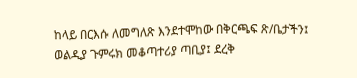ከላይ በርእሱ ለመግለጽ እንደተሞከው በቅርጫፍ ጽ/ቤታችን፤ ወልዲያ ጉምሩክ መቆጣተሪያ ጣቢያ፤ ደረቅ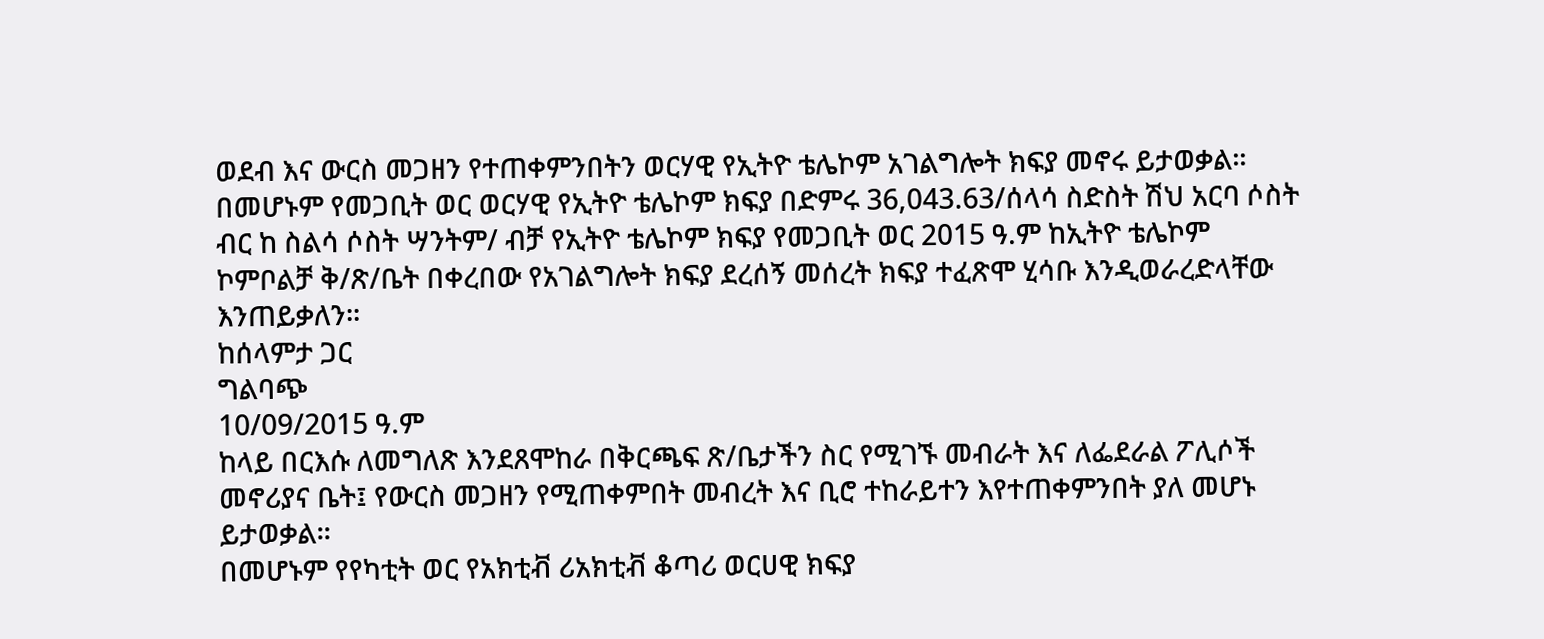ወደብ እና ውርስ መጋዘን የተጠቀምንበትን ወርሃዊ የኢትዮ ቴሌኮም አገልግሎት ክፍያ መኖሩ ይታወቃል፡፡
በመሆኑም የመጋቢት ወር ወርሃዊ የኢትዮ ቴሌኮም ክፍያ በድምሩ 36,043.63/ሰላሳ ስድስት ሽህ አርባ ሶስት
ብር ከ ስልሳ ሶስት ሣንትም/ ብቻ የኢትዮ ቴሌኮም ክፍያ የመጋቢት ወር 2015 ዓ.ም ከኢትዮ ቴሌኮም
ኮምቦልቻ ቅ/ጽ/ቤት በቀረበው የአገልግሎት ክፍያ ደረሰኝ መሰረት ክፍያ ተፈጽሞ ሂሳቡ እንዲወራረድላቸው
እንጠይቃለን፡፡
ከሰላምታ ጋር
ግልባጭ
10/09/2015 ዓ.ም
ከላይ በርእሱ ለመግለጽ እንደጸሞከራ በቅርጫፍ ጽ/ቤታችን ስር የሚገኙ መብራት እና ለፌደራል ፖሊሶች
መኖሪያና ቤት፤ የውርስ መጋዘን የሚጠቀምበት መብረት እና ቢሮ ተከራይተን እየተጠቀምንበት ያለ መሆኑ
ይታወቃል፡፡
በመሆኑም የየካቲት ወር የአክቲቭ ሪአክቲቭ ቆጣሪ ወርሀዊ ክፍያ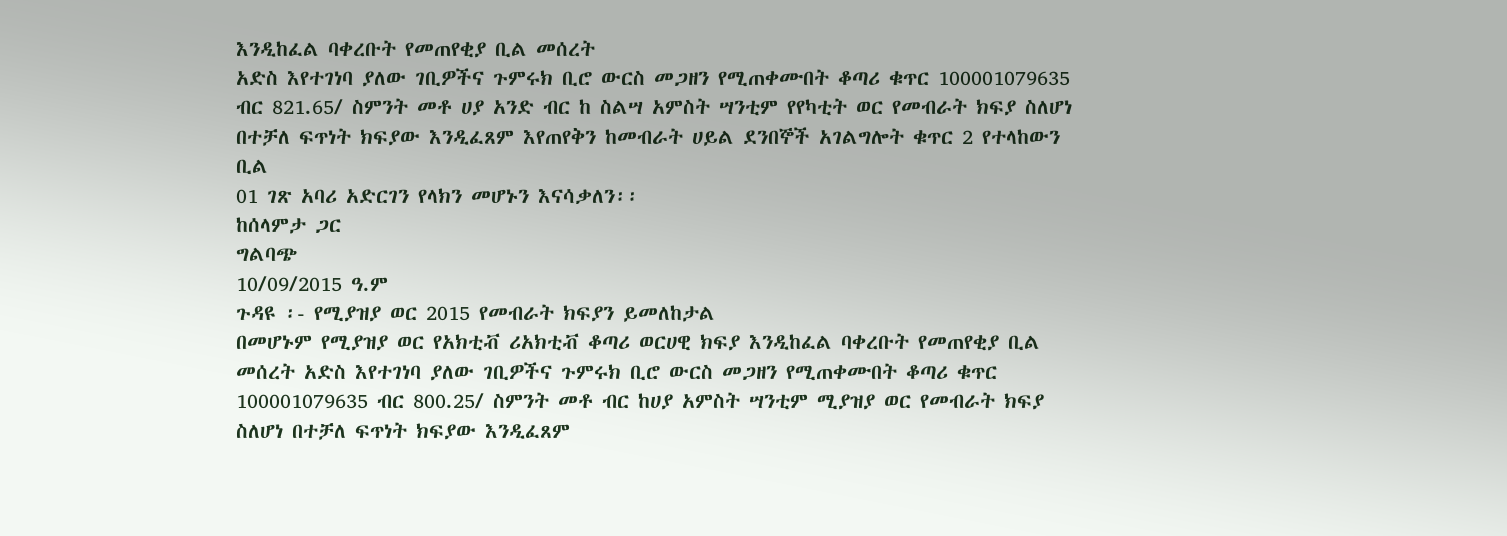እንዲከፈል ባቀረቡት የመጠየቂያ ቢል መሰረት
አድስ እየተገነባ ያለው ገቢዎችና ጉምሩክ ቢሮ ውርስ መጋዘን የሚጠቀሙበት ቆጣሪ ቁጥር 100001079635
ብር 821.65/ ስምንት መቶ ሀያ አንድ ብር ከ ስልሣ አምስት ሣንቲም የየካቲት ወር የመብራት ክፍያ ስለሆነ
በተቻለ ፍጥነት ክፍያው እንዲፈጸም እየጠየቅን ከመብራት ሀይል ደንበኞች አገልግሎት ቁጥር 2 የተላከውን ቢል
01 ገጽ አባሪ አድርገን የላክን መሆኑን እናሳቃለን፡፡
ከሰላምታ ጋር
ግልባጭ
10/09/2015 ዓ.ም
ጉዳዩ ፡- የሚያዝያ ወር 2015 የመብራት ክፍያን ይመለከታል
በመሆኑም የሚያዝያ ወር የአክቲቭ ሪአክቲቭ ቆጣሪ ወርሀዊ ክፍያ እንዲከፈል ባቀረቡት የመጠየቂያ ቢል
መሰረት አድስ እየተገነባ ያለው ገቢዎችና ጉምሩክ ቢሮ ውርስ መጋዘን የሚጠቀሙበት ቆጣሪ ቁጥር
100001079635 ብር 800.25/ ስምንት መቶ ብር ከሀያ አምስት ሣንቲም ሚያዝያ ወር የመብራት ክፍያ
ስለሆነ በተቻለ ፍጥነት ክፍያው እንዲፈጸም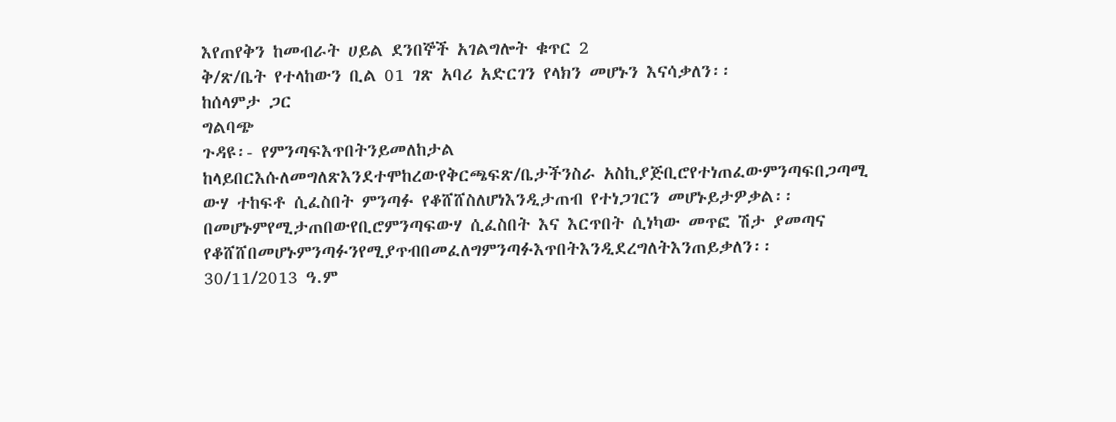እየጠየቅን ከመብራት ሀይል ደንበኞች አገልግሎት ቁጥር 2
ቅ/ጽ/ቤት የተላከውን ቢል 01 ገጽ አባሪ አድርገን የላክን መሆኑን እናሳቃለን፡፡
ከሰላምታ ጋር
ግልባጭ
ጉዳዩ፡- የምንጣፍእጥበትንይመለከታል
ከላይበርእሱለመግለጽእንደተሞከረውየቅርጫፍጽ/ቤታችንስራ አስኪያጅቢሮየተነጠፈውምንጣፍበጋጣሚ
ውሃ ተከፍቶ ሲፈስበት ምንጣፉ የቆሸሸስለሆነእንዲታጠብ የተነጋገርን መሆኑይታዎቃል፡፡
በመሆኑምየሚታጠበውየቢሮምንጣፍውሃ ሲፈስበት እና እርጥበት ሲነካው መጥፎ ሽታ ያመጣና
የቆሸሸበመሆኑምንጣፉንየሚያጥብበመፈለግምንጣፉእጥበትእንዲደረግለትእንጠይቃለን፡፡
30/11/2013 ዓ.ም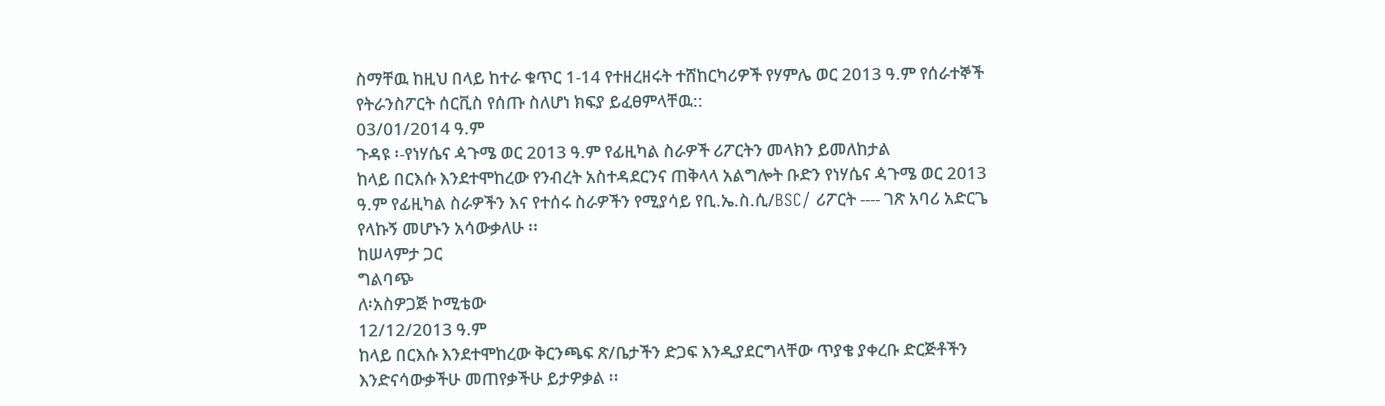ስማቸዉ ከዚህ በላይ ከተራ ቁጥር 1-14 የተዘረዘሩት ተሸከርካሪዎች የሃምሌ ወር 2013 ዓ.ም የሰራተኞች
የትራንስፖርት ሰርቪስ የሰጡ ስለሆነ ክፍያ ይፈፀምላቸዉ::
03/01/2014 ዓ.ም
ጉዳዩ ፡-የነሃሴና ዻጉሜ ወር 2013 ዓ.ም የፊዚካል ስራዎች ሪፖርትን መላክን ይመለከታል
ከላይ በርእሱ እንደተሞከረው የንብረት አስተዳደርንና ጠቅላላ አልግሎት ቡድን የነሃሴና ዻጉሜ ወር 2013
ዓ.ም የፊዚካል ስራዎችን እና የተሰሩ ስራዎችን የሚያሳይ የቢ.ኤ.ስ.ሲ/BSC/ ሪፖርት ---- ገጽ አባሪ አድርጌ
የላኩኝ መሆኑን አሳውቃለሁ ፡፡
ከሠላምታ ጋር
ግልባጭ
ለ፡አስዎጋጅ ኮሚቴው
12/12/2013 ዓ.ም
ከላይ በርእሱ እንደተሞከረው ቅርንጫፍ ጽ/ቤታችን ድጋፍ እንዲያደርግላቸው ጥያቄ ያቀረቡ ድርጅቶችን
እንድናሳውቃችሁ መጠየቃችሁ ይታዎቃል ፡፡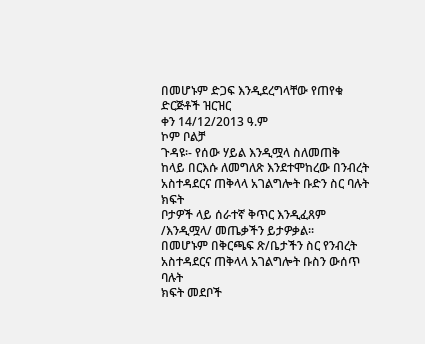በመሆኑም ድጋፍ እንዲደረግላቸው የጠየቁ ድርጅቶች ዝርዝር
ቀን 14/12/2013 ዓ.ም
ኮም ቦልቻ
ጉዳዩ፡- የሰው ሃይል እንዲሟላ ስለመጠቅ
ከላይ በርእሱ ለመግለጽ እንደተሞከረው በንብረት አስተዳደርና ጠቅላላ አገልግሎት ቡድን ስር ባሉት ክፍት
ቦታዎች ላይ ሰራተኛ ቅጥር እንዲፈጸም /እንዲሟላ/ መጤቃችን ይታዎቃል፡፡
በመሆኑም በቅርጫፍ ጽ/ቤታችን ስር የንብረት አስተዳደርና ጠቅላላ አገልግሎት ቡስን ውሰጥ ባሉት
ክፍት መደቦች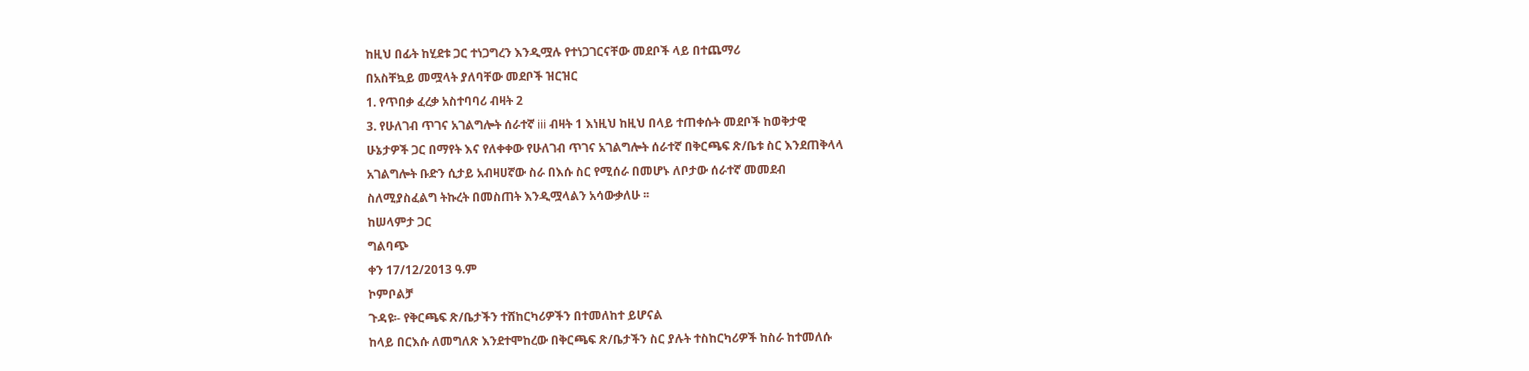ከዚህ በፊት ከሂደቱ ጋር ተነጋግረን እንዲሟሉ የተነጋገርናቸው መደቦች ላይ በተጨማሪ
በአስቸኳይ መሟላት ያለባቸው መደቦች ዝርዝር
1. የጥበቃ ፈረቃ አስተባባሪ ብዛት 2
3. የሁለገብ ጥገና አገልግሎት ሰራተኛ iii ብዛት 1 እነዚህ ከዚህ በላይ ተጠቀሱት መደቦች ከወቅታዊ
ሁኔታዎች ጋር በማየት እና የለቀቀው የሁለገብ ጥገና አገልግሎት ሰራተኛ በቅርጫፍ ጽ/ቤቱ ስር እንደጠቅላላ
አገልግሎት ቡድን ሲታይ አብዛሀኛው ስራ በእሱ ስር የሚሰራ በመሆኑ ለቦታው ሰራተኛ መመደብ
ስለሚያስፈልግ ትኩረት በመስጠት እንዲሟላልን አሳውቃለሁ ፡፡
ከሠላምታ ጋር
ግልባጭ
ቀን 17/12/2013 ዓ.ም
ኮምቦልቻ
ጉዳዩ፡- የቅርጫፍ ጽ/ቤታችን ተሸከርካሪዎችን በተመለከተ ይሆናል
ከላይ በርእሱ ለመግለጽ እንደተሞከረው በቅርጫፍ ጽ/ቤታችን ስር ያሉት ተስከርካሪዎች ከስራ ከተመለሱ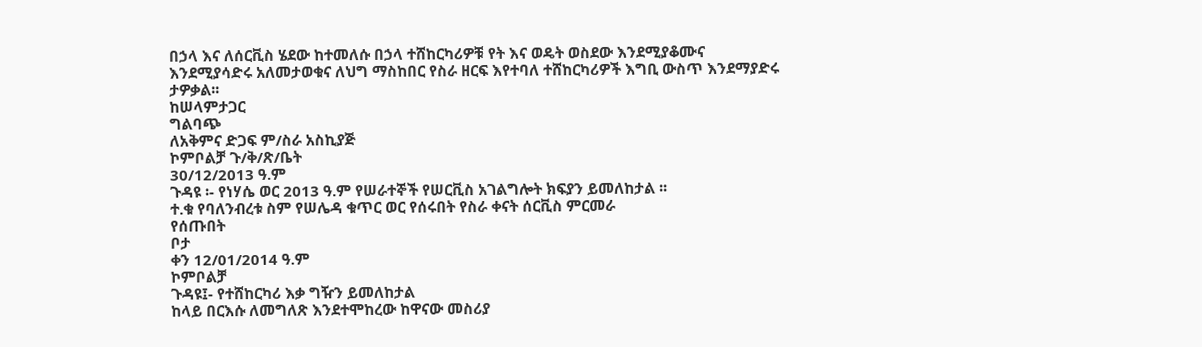በኃላ እና ለሰርቪስ ሄደው ከተመለሱ በኃላ ተሸከርካሪዎቹ የት እና ወዴት ወስደው እንደሚያቆሙና
እንደሚያሳድሩ አለመታወቁና ለህግ ማስከበር የስራ ዘርፍ እየተባለ ተሸከርካሪዎች እግቢ ውስጥ እንደማያድሩ
ታዎቃል፡፡
ከሠላምታጋር
ግልባጭ
ለአቅምና ድጋፍ ም/ስራ አስኪያጅ
ኮምቦልቻ ጉ/ቅ/ጽ/ቤት
30/12/2013 ዓ.ም
ጉዳዩ ፡- የነሃሴ ወር 2013 ዓ.ም የሠራተኞች የሠርቪስ አገልግሎት ክፍያን ይመለከታል ፡፡
ተ.ቁ የባለንብረቱ ስም የሠሌዳ ቁጥር ወር የሰሩበት የስራ ቀናት ሰርቪስ ምርመራ
የሰጡበት
ቦታ
ቀን 12/01/2014 ዓ.ም
ኮምቦልቻ
ጉዳዩ፤- የተሸከርካሪ እቃ ግዥን ይመለከታል
ከላይ በርእሱ ለመግለጽ እንደተሞከረው ከዋናው መስሪያ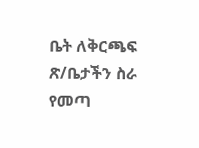ቤት ለቅርጫፍ ጽ/ቤታችን ስራ የመጣ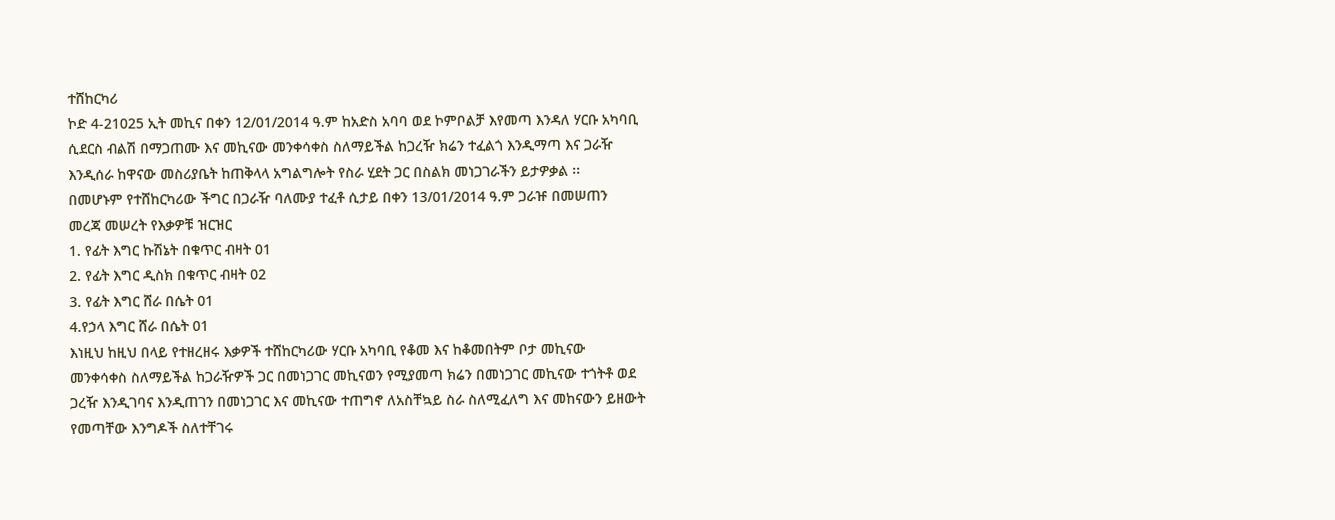ተሸከርካሪ
ኮድ 4-21025 ኢት መኪና በቀን 12/01/2014 ዓ.ም ከአድስ አባባ ወደ ኮምቦልቻ እየመጣ እንዳለ ሃርቡ አካባቢ
ሲደርስ ብልሽ በማጋጠሙ እና መኪናው መንቀሳቀስ ስለማይችል ከጋረዥ ክሬን ተፈልጎ እንዲማጣ እና ጋራዥ
እንዲሰራ ከዋናው መስሪያቤት ከጠቅላላ አግልግሎት የስራ ሂደት ጋር በስልክ መነጋገራችን ይታዎቃል ፡፡
በመሆኑም የተሸከርካሪው ችግር በጋራዥ ባለሙያ ተፈቶ ሲታይ በቀን 13/01/2014 ዓ.ም ጋራዡ በመሠጠን
መረጃ መሠረት የእቃዎቹ ዝርዝር
1. የፊት እግር ኩሽኔት በቁጥር ብዛት 01
2. የፊት እግር ዲስክ በቁጥር ብዛት 02
3. የፊት እግር ሸራ በሴት 01
4.የኃላ እግር ሸራ በሴት 01
እነዚህ ከዚህ በላይ የተዘረዘሩ እቃዎች ተሸከርካሪው ሃርቡ አካባቢ የቆመ እና ከቆመበትም ቦታ መኪናው
መንቀሳቀስ ስለማይችል ከጋራዥዎች ጋር በመነጋገር መኪናወን የሚያመጣ ክሬን በመነጋገር መኪናው ተጎትቶ ወደ
ጋረዥ እንዲገባና እንዲጠገን በመነጋገር እና መኪናው ተጠግኖ ለአስቸኳይ ስራ ስለሚፈለግ እና መከናውን ይዘውት
የመጣቸው እንግዶች ስለተቸገሩ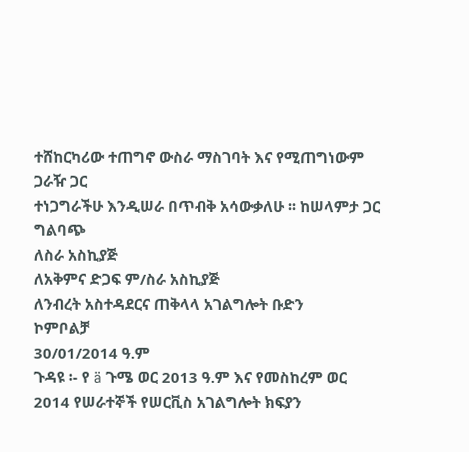ተሸከርካሪው ተጠግኖ ውስራ ማስገባት እና የሚጠግነውም ጋራዥ ጋር
ተነጋግራችሁ እንዲሠራ በጥብቅ አሳውቃለሁ ፡፡ ከሠላምታ ጋር
ግልባጭ
ለስራ አስኪያጅ
ለአቅምና ድጋፍ ም/ስራ አስኪያጅ
ለንብረት አስተዳደርና ጠቅላላ አገልግሎት ቡድን
ኮምቦልቻ
30/01/2014 ዓ.ም
ጉዳዩ ፡- የ ä ጉሜ ወር 2013 ዓ.ም እና የመስከረም ወር 2014 የሠራተኞች የሠርቪስ አገልግሎት ክፍያን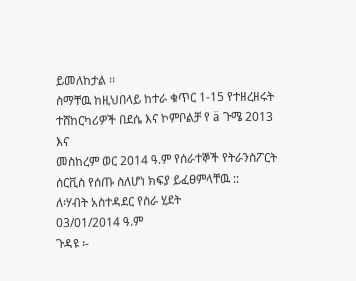ይመለከታል ፡፡
ስማቸዉ ከዚህበላይ ከተራ ቁጥር 1-15 የተዘረዘሩት ተሸከርካሪዎች በደሴ እና ኮምቦልቻ የ ä ጉሜ 2013 እና
መስከረም ወር 2014 ዓ.ም የሰራተኞች የትራንስፖርት ሰርቪስ የሰጡ ስለሆነ ክፍያ ይፈፀምላቸዉ ::
ለ፡ሃብት አስተዳደር የስራ ሂደት
03/01/2014 ዓ.ም
ጉዳዩ ፡-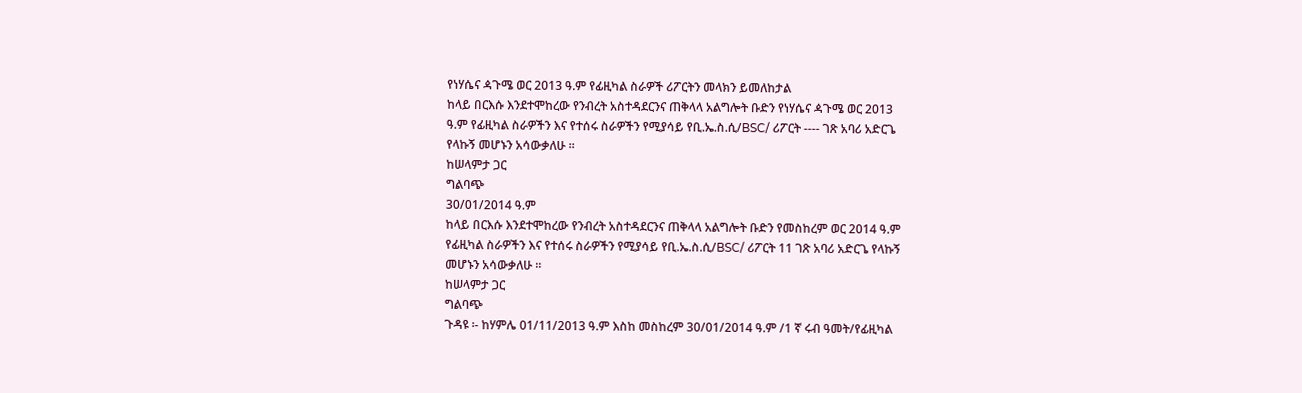የነሃሴና ዻጉሜ ወር 2013 ዓ.ም የፊዚካል ስራዎች ሪፖርትን መላክን ይመለከታል
ከላይ በርእሱ እንደተሞከረው የንብረት አስተዳደርንና ጠቅላላ አልግሎት ቡድን የነሃሴና ዻጉሜ ወር 2013
ዓ.ም የፊዚካል ስራዎችን እና የተሰሩ ስራዎችን የሚያሳይ የቢ.ኤ.ስ.ሲ/BSC/ ሪፖርት ---- ገጽ አባሪ አድርጌ
የላኩኝ መሆኑን አሳውቃለሁ ፡፡
ከሠላምታ ጋር
ግልባጭ
30/01/2014 ዓ.ም
ከላይ በርእሱ እንደተሞከረው የንብረት አስተዳደርንና ጠቅላላ አልግሎት ቡድን የመስከረም ወር 2014 ዓ.ም
የፊዚካል ስራዎችን እና የተሰሩ ስራዎችን የሚያሳይ የቢ.ኤ.ስ.ሲ/BSC/ ሪፖርት 11 ገጽ አባሪ አድርጌ የላኩኝ
መሆኑን አሳውቃለሁ ፡፡
ከሠላምታ ጋር
ግልባጭ
ጉዳዩ ፡- ከሃምሌ 01/11/2013 ዓ.ም እስከ መስከረም 30/01/2014 ዓ.ም /1 ኛ ሩብ ዓመት/የፊዚካል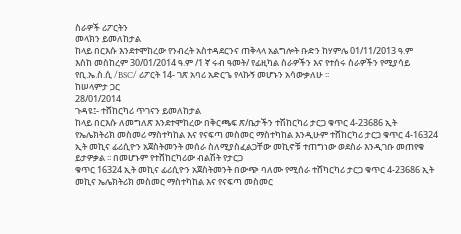ስራዎች ሪፖርትን
መላክን ይመለከታል
ከላይ በርእሱ እንደተሞከረው የንብረት አስተዳደርንና ጠቅላላ አልግሎት ቡድን ከሃምሌ 01/11/2013 ዓ.ም
እስከ መስከረም 30/01/2014 ዓ.ም /1 ኛ ሩብ ዓመት/ የፊዚካል ስራዎችን እና የተሰሩ ስራዎችን የሚያሳይ
የቢ.ኤ.ስ.ሲ /BSC/ ሪፖርት 14- ገጽ አባሪ አድርጌ የላኩኝ መሆኑን አሳውቃለሁ ፡፡
ከሠላምታ ጋር
28/01/2014
ጉዳዩ፤- ተሸከርካሪ ጥገናን ይመለከታል
ከላይ በርእሱ ለመግለጽ እንደተሞከረው በቅርጫፍ ጽ/ቤታችን ተሽከርካሪ ታርጋ ቁጥር 4-23686 ኢት
የኤሌክትሪክ መስመሪ ማስተካከል እና የናፍጣ መስመር ማስተካከል እንዲሁም ተሸከርካሪ ታርጋ ቁጥር 4-16324
ኢት መኪና ፊሪሲዮን አጀስትመንት መሰራ ስለሚያስፈልጋቸው መኪኖቹ ተጠግነው ወደስራ እንዲገቡ መጠየቁ
ይታዎቃል ፡፡ በመሆኑም የተሸከርካሪው ብልሽት የታርጋ
ቁጥር 16324 ኢት መኪና ፊሪሲዮን አጀስትመንት በውጭ ባለሙ የሚሰራ ተሸካርካሪ ታርጋ ቁጥር 4-23686 ኢት
መኪና ኤሌክትሪክ መስመር ማስተካከል እና የናፍጣ መስመር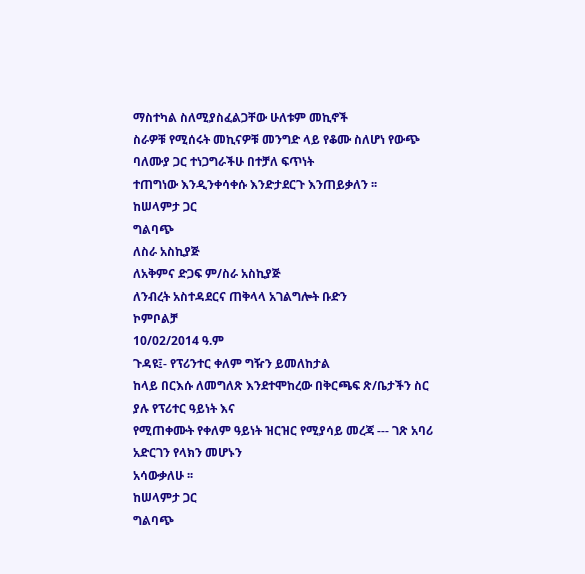ማስተካል ስለሚያስፈልጋቸው ሁለቱም መኪኖች
ስራዎቹ የሚሰሩት መኪናዎቹ መንግድ ላይ የቆሙ ስለሆነ የውጭ ባለሙያ ጋር ተነጋግራችሁ በተቻለ ፍጥነት
ተጠግነው እንዲንቀሳቀሱ እንድታደርጉ እንጠይቃለን ፡፡
ከሠላምታ ጋር
ግልባጭ
ለስራ አስኪያጅ
ለአቅምና ድጋፍ ም/ስራ አስኪያጅ
ለንብረት አስተዳደርና ጠቅላላ አገልግሎት ቡድን
ኮምቦልቻ
10/02/2014 ዓ.ም
ጉዳዩ፤- የፕሪንተር ቀለም ግዥን ይመለከታል
ከላይ በርእሱ ለመግለጽ እንደተሞከረው በቅርጫፍ ጽ/ቤታችን ስር ያሉ የፕሪተር ዓይነት እና
የሚጠቀሙት የቀለም ዓይነት ዝርዝር የሚያሳይ መረጃ --- ገጽ አባሪ አድርገን የላክን መሆኑን
አሳውቃለሁ ፡፡
ከሠላምታ ጋር
ግልባጭ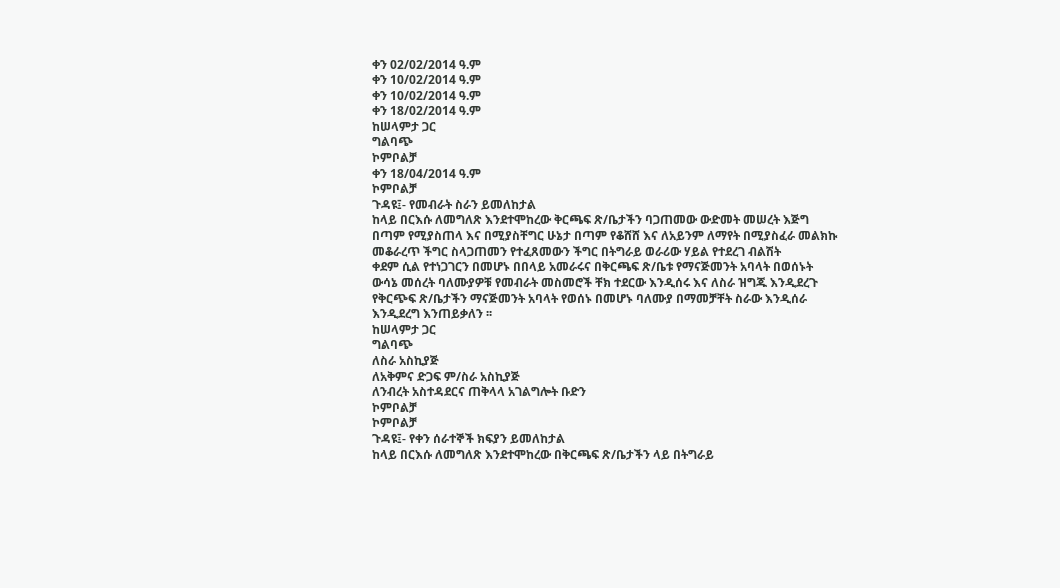ቀን 02/02/2014 ዓ.ም
ቀን 10/02/2014 ዓ.ም
ቀን 10/02/2014 ዓ.ም
ቀን 18/02/2014 ዓ.ም
ከሠላምታ ጋር
ግልባጭ
ኮምቦልቻ
ቀን 18/04/2014 ዓ.ም
ኮምቦልቻ
ጉዳዩ፤- የመብራት ስራን ይመለከታል
ከላይ በርእሱ ለመግለጽ እንደተሞከረው ቅርጫፍ ጽ/ቤታችን ባጋጠመው ውድመት መሠረት እጅግ
በጣም የሚያስጠላ እና በሚያስቸግር ሁኔታ በጣም የቆሸሸ እና ለአይንም ለማየት በሚያስፈራ መልክኩ
መቆራረጥ ችግር ስላጋጠመን የተፈጸመውን ችግር በትግራይ ወራሪው ሃይል የተደረገ ብልሽት
ቀደም ሲል የተነጋገርን በመሆኑ በበላይ አመራሩና በቅርጫፍ ጽ/ቤቱ የማናጅመንት አባላት በወሰኑት
ውሳኔ መሰረት ባለሙያዎቹ የመብራት መስመሮች ቸክ ተደርው እንዲሰሩ እና ለስራ ዝግጁ እንዲደረጉ
የቅርጭፍ ጽ/ቤታችን ማናጅመንት አባላት የወሰኑ በመሆኑ ባለሙያ በማመቻቸት ስራው እንዲሰራ
እንዲደረግ እንጠይቃለን ፡፡
ከሠላምታ ጋር
ግልባጭ
ለስራ አስኪያጅ
ለአቅምና ድጋፍ ም/ስራ አስኪያጅ
ለንብረት አስተዳደርና ጠቅላላ አገልግሎት ቡድን
ኮምቦልቻ
ኮምቦልቻ
ጉዳዩ፤- የቀን ሰራተኞች ክፍያን ይመለከታል
ከላይ በርእሱ ለመግለጽ እንደተሞከረው በቅርጫፍ ጽ/ቤታችን ላይ በትግራይ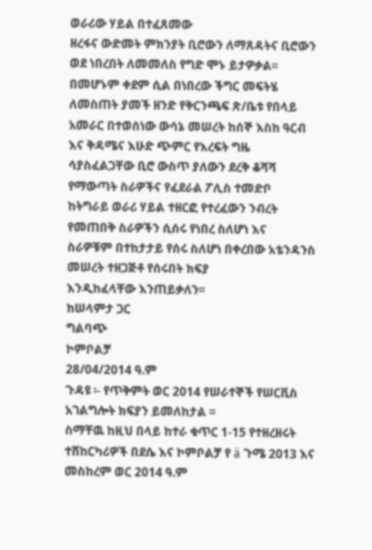ወራሪው ሃይል በተፈጸመው
ዘረፋና ውድመት ምክንያት ቢሮውን ለማጸዳትና ቢሮውን ወደ ነበረበት ለመመለስ የግድ ሞኑ ይታዎቃል፡፡
በመሆኑም ቀደም ሲል በነበረው ችግር መፍትሄ ለመስጠት ያመች ዘንድ የቅርንጫፍ ጽ/ቤቱ የበላይ
አመራር በተወሰነው ውሳኔ መሠረት ከሰኞ እስከ ዓርብ እና ቅዳሜና እሁድ ጭምር የእረፍት ግዜ
ሳያስፈልጋቸው ቢሮ ውስጥ ያለውን ደረቅ ቆሻሻ የማውጣት ስራዎችና የፈደራል ፖሊስ ተመድቦ
ከትግራይ ወራሪ ሃይል ተዘርፎ የተረፈውን ንብረት የመጠበቅ ስራዎችን ሲሰሩ የነበረ ስለሆነ እና
ስራዎቹም በተከታታይ የሰሩ ስለሆነ በቀረበው አቴንዳንስ መሠረት ተዘጋጅቶ የሰሩበት ክፍያ
እንዲከፈላቸው እንጠይቃለን፡፡
ከሠላምታ ጋር
ግልባጭ
ኮምቦልቻ
28/04/2014 ዓ.ም
ጉዳዩ ፡- የጥቅምት ወር 2014 የሠራተኞች የሠርቪስ አገልግሎት ክፍያን ይመለከታል ፡፡
ስማቸዉ ከዚህ በላይ ከተራ ቁጥር 1-15 የተዘረዘሩት ተሸከርካሪዎች በደሴ እና ኮምቦልቻ የ ä ጉሜ 2013 እና
መስከረም ወር 2014 ዓ.ም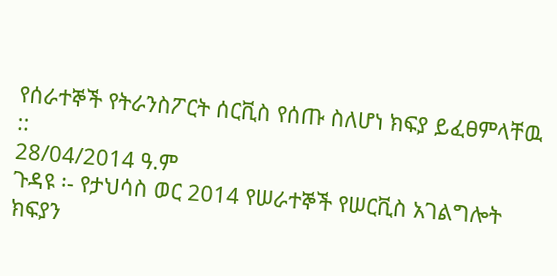የሰራተኞች የትራንስፖርት ሰርቪስ የሰጡ ስለሆነ ክፍያ ይፈፀምላቸዉ ::
28/04/2014 ዓ.ም
ጉዳዩ ፡- የታህሳስ ወር 2014 የሠራተኞች የሠርቪስ አገልግሎት ክፍያን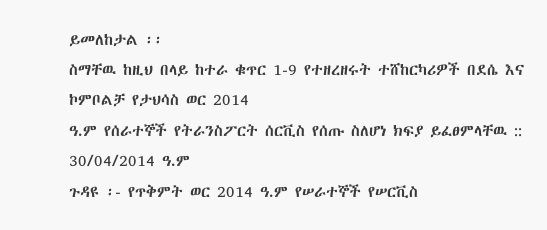ይመለከታል ፡፡
ስማቸዉ ከዚህ በላይ ከተራ ቁጥር 1-9 የተዘረዘሩት ተሸከርካሪዎች በደሴ እና ኮምቦልቻ የታህሳስ ወር 2014
ዓ.ም የሰራተኞች የትራንስፖርት ሰርቪስ የሰጡ ስለሆነ ክፍያ ይፈፀምላቸዉ ::
30/04/2014 ዓ.ም
ጉዳዩ ፡- የጥቅምት ወር 2014 ዓ.ም የሠራተኞች የሠርቪስ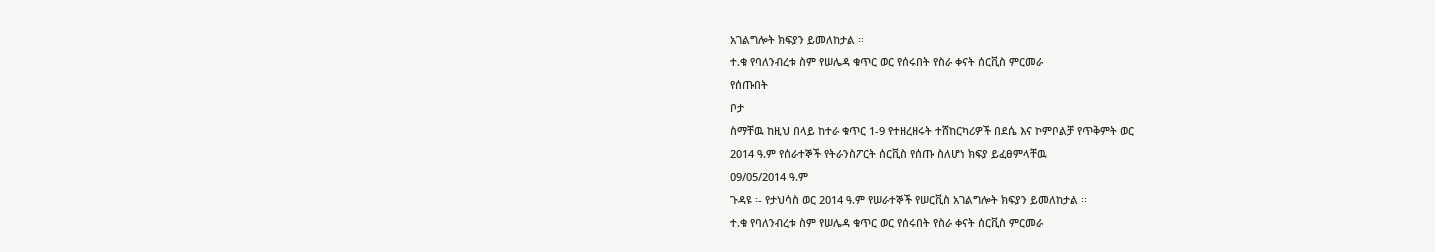አገልግሎት ክፍያን ይመለከታል ፡፡
ተ.ቁ የባለንብረቱ ስም የሠሌዳ ቁጥር ወር የሰሩበት የስራ ቀናት ሰርቪስ ምርመራ
የሰጡበት
ቦታ
ስማቸዉ ከዚህ በላይ ከተራ ቁጥር 1-9 የተዘረዘሩት ተሸከርካሪዎች በደሴ እና ኮምቦልቻ የጥቅምት ወር
2014 ዓ.ም የሰራተኞች የትራንስፖርት ሰርቪስ የሰጡ ስለሆነ ክፍያ ይፈፀምላቸዉ
09/05/2014 ዓ.ም
ጉዳዩ ፡- የታህሳስ ወር 2014 ዓ.ም የሠራተኞች የሠርቪስ አገልግሎት ክፍያን ይመለከታል ፡፡
ተ.ቁ የባለንብረቱ ስም የሠሌዳ ቁጥር ወር የሰሩበት የስራ ቀናት ሰርቪስ ምርመራ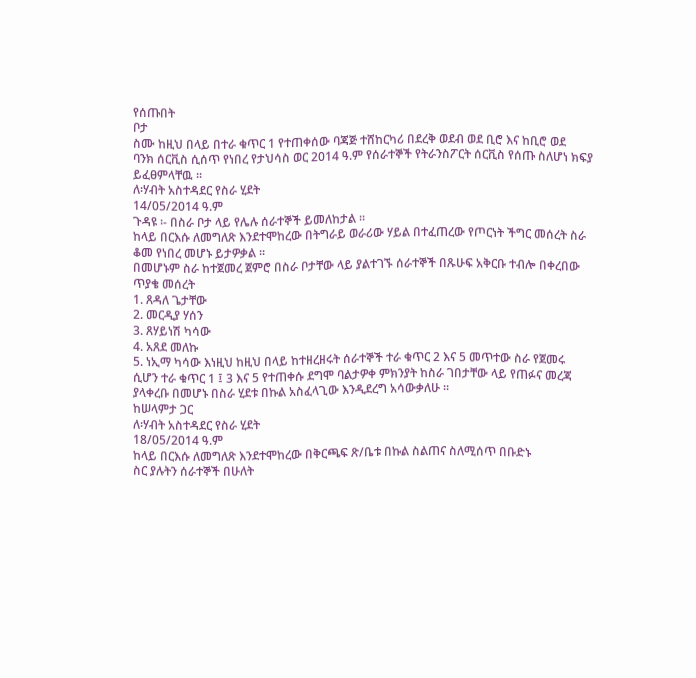የሰጡበት
ቦታ
ስሙ ከዚህ በላይ በተራ ቁጥር 1 የተጠቀሰው ባጃጅ ተሸከርካሪ በደረቅ ወደብ ወደ ቢሮ እና ከቢሮ ወደ
ባንክ ሰርቪስ ሲሰጥ የነበረ የታህሳስ ወር 2014 ዓ.ም የሰራተኞች የትራንስፖርት ሰርቪስ የሰጡ ስለሆነ ክፍያ
ይፈፀምላቸዉ ፡፡
ለ፡ሃብት አስተዳደር የስራ ሂደት
14/05/2014 ዓ.ም
ጉዳዩ ፡- በስራ ቦታ ላይ የሌሉ ሰራተኞች ይመለከታል ፡፡
ከላይ በርእሱ ለመግለጽ እንደተሞከረው በትግራይ ወራሪው ሃይል በተፈጠረው የጦርነት ችግር መሰረት ስራ
ቆመ የነበረ መሆኑ ይታዎቃል ፡፡
በመሆኑም ስራ ከተጀመረ ጀምሮ በስራ ቦታቸው ላይ ያልተገኙ ሰራተኞች በጹሁፍ አቅርቡ ተብሎ በቀረበው
ጥያቄ መሰረት
1. ጸዳለ ጌታቸው
2. መርዲያ ሃሰን
3. ጸሃይነሽ ካሳው
4. አጸደ መለኩ
5. ነኢማ ካሳው እነዚህ ከዚህ በላይ ከተዘረዘሩት ሰራተኞች ተራ ቁጥር 2 እና 5 መጥተው ስራ የጀመሩ
ሲሆን ተራ ቁጥር 1 ፤ 3 እና 5 የተጠቀሱ ደግሞ ባልታዎቀ ምክንያት ከስራ ገበታቸው ላይ የጠፉና መረጃ
ያላቀረቡ በመሆኑ በስራ ሂደቱ በኩል አስፈላጊው እንዲደረግ አሳውቃለሁ ፡፡
ከሠላምታ ጋር
ለ፡ሃብት አስተዳደር የስራ ሂደት
18/05/2014 ዓ.ም
ከላይ በርእሱ ለመግለጽ እንደተሞከረው በቅርጫፍ ጽ/ቤቱ በኩል ስልጠና ስለሚሰጥ በቡድኑ
ስር ያሉትን ሰራተኞች በሁለት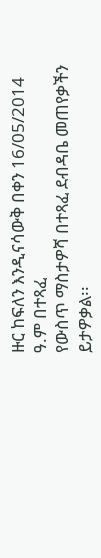ዙር ከፍለን እንዲናሳውቅ በቀን 16/05/2014 ዓ.ም በተጻፈ
የውስጥ ማስታዎሻ በተጻፈ ደብዳቤ መጠየቃችን ይታዎቃል፡፡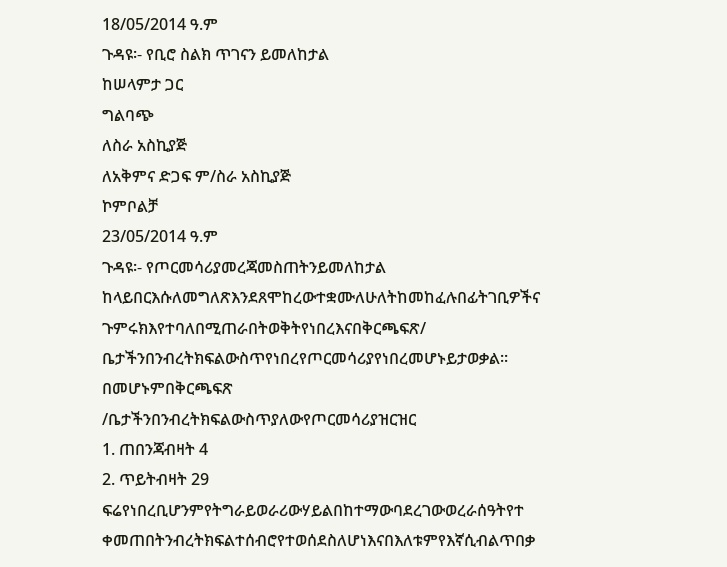18/05/2014 ዓ.ም
ጉዳዩ፡- የቢሮ ስልክ ጥገናን ይመለከታል
ከሠላምታ ጋር
ግልባጭ
ለስራ አስኪያጅ
ለአቅምና ድጋፍ ም/ስራ አስኪያጅ
ኮምቦልቻ
23/05/2014 ዓ.ም
ጉዳዩ፡- የጦርመሳሪያመረጃመስጠትንይመለከታል
ከላይበርእሱለመግለጽእንደጸሞከረውተቋሙለሁለትከመከፈሉበፊትገቢዎችና
ጉምሩክእየተባለበሚጠራበትወቅትየነበረእናበቅርጫፍጽ/
ቤታችንበንብረትክፍልውስጥየነበረየጦርመሳሪያየነበረመሆኑይታወቃል፡፡
በመሆኑምበቅርጫፍጽ
/ቤታችንበንብረትክፍልውስጥያለውየጦርመሳሪያዝርዝር
1. ጠበንጃብዛት 4
2. ጥይትብዛት 29
ፍሬየነበረቢሆንምየትግራይወራሪውሃይልበከተማውባደረገውወረራሰዓትየተ
ቀመጠበትንብረትክፍልተሰብሮየተወሰደስለሆነእናበእለቱምየእኛሲብልጥበቃ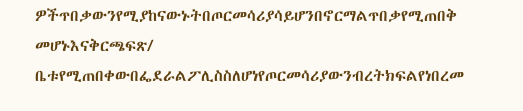ዎችጥበቃውንየሚያከናውኑትበጦርመሳሪያሳይሆንበኖርማልጥበቃየሚጠበቅ
መሆኑእናቅርጫፍጽ/
ቤቱየሚጠበቀውበፌደራልፖሊስስለሆነየጦርመሳሪያውንብረትክፍልየነበረመ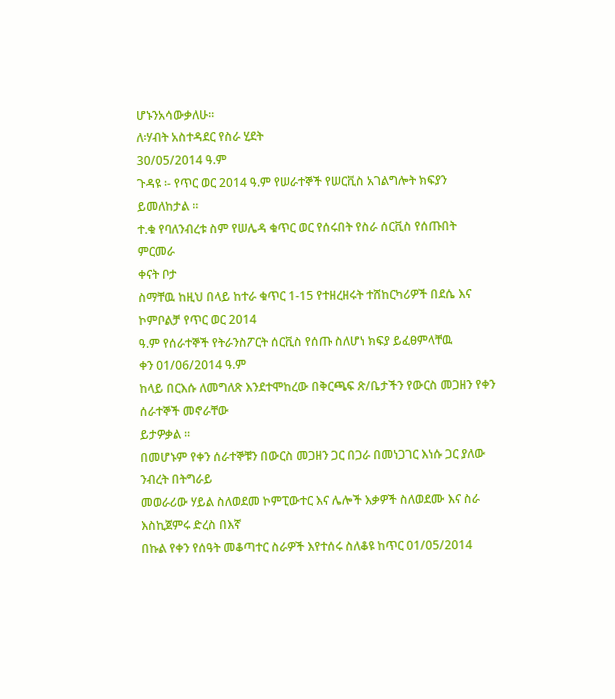ሆኑንአሳውቃለሁ፡፡
ለ፡ሃብት አስተዳደር የስራ ሂደት
30/05/2014 ዓ.ም
ጉዳዩ ፡- የጥር ወር 2014 ዓ.ም የሠራተኞች የሠርቪስ አገልግሎት ክፍያን ይመለከታል ፡፡
ተ.ቁ የባለንብረቱ ስም የሠሌዳ ቁጥር ወር የሰሩበት የስራ ሰርቪስ የሰጡበት ምርመራ
ቀናት ቦታ
ስማቸዉ ከዚህ በላይ ከተራ ቁጥር 1-15 የተዘረዘሩት ተሸከርካሪዎች በደሴ እና ኮምቦልቻ የጥር ወር 2014
ዓ.ም የሰራተኞች የትራንስፖርት ሰርቪስ የሰጡ ስለሆነ ክፍያ ይፈፀምላቸዉ
ቀን 01/06/2014 ዓ.ም
ከላይ በርእሱ ለመግለጽ እንደተሞከረው በቅርጫፍ ጽ/ቤታችን የውርስ መጋዘን የቀን ሰራተኞች መኖራቸው
ይታዎቃል ፡፡
በመሆኑም የቀን ሰራተኞቹን በውርስ መጋዘን ጋር በጋራ በመነጋገር እነሱ ጋር ያለው ንብረት በትግራይ
መወራሪው ሃይል ስለወደመ ኮምፒውተር እና ሌሎች እቃዎች ስለወደሙ እና ስራ እስኪጀምሩ ድረስ በእኛ
በኩል የቀን የሰዓት መቆጣተር ስራዎች እየተሰሩ ስለቆዩ ከጥር 01/05/2014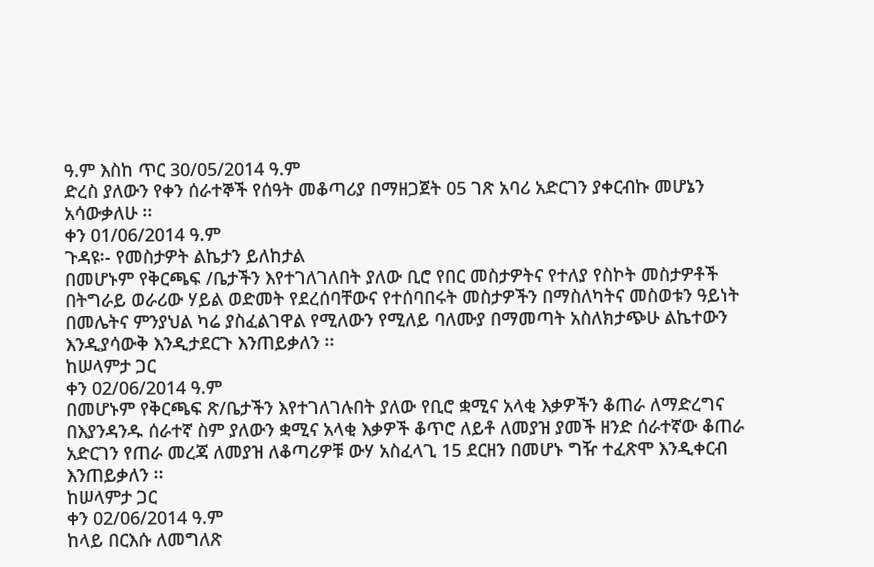ዓ.ም እስከ ጥር 30/05/2014 ዓ.ም
ድረስ ያለውን የቀን ሰራተኞች የሰዓት መቆጣሪያ በማዘጋጀት 05 ገጽ አባሪ አድርገን ያቀርብኩ መሆኔን
አሳውቃለሁ ፡፡
ቀን 01/06/2014 ዓ.ም
ጉዳዩ፡- የመስታዎት ልኬታን ይለከታል
በመሆኑም የቅርጫፍ /ቤታችን እየተገለገለበት ያለው ቢሮ የበር መስታዎትና የተለያ የስኮት መስታዎቶች
በትግራይ ወራሪው ሃይል ወድመት የደረሰባቸውና የተሰባበሩት መስታዎችን በማስለካትና መስወቱን ዓይነት
በመሌትና ምንያህል ካሬ ያስፈልገዋል የሚለውን የሚለይ ባለሙያ በማመጣት አስለክታጭሁ ልኬተውን
እንዲያሳውቅ እንዲታደርጉ እንጠይቃለን ፡፡
ከሠላምታ ጋር
ቀን 02/06/2014 ዓ.ም
በመሆኑም የቅርጫፍ ጽ/ቤታችን እየተገለገሉበት ያለው የቢሮ ቋሚና አላቂ እቃዎችን ቆጠራ ለማድረግና
በእያንዳንዱ ሰራተኛ ስም ያለውን ቋሚና አላቂ እቃዎች ቆጥሮ ለይቶ ለመያዝ ያመች ዘንድ ሰራተኛው ቆጠራ
አድርገን የጠራ መረጃ ለመያዝ ለቆጣሪዎቹ ውሃ አስፈላጊ 15 ደርዘን በመሆኑ ግዥ ተፈጽሞ እንዲቀርብ
እንጠይቃለን ፡፡
ከሠላምታ ጋር
ቀን 02/06/2014 ዓ.ም
ከላይ በርእሱ ለመግለጽ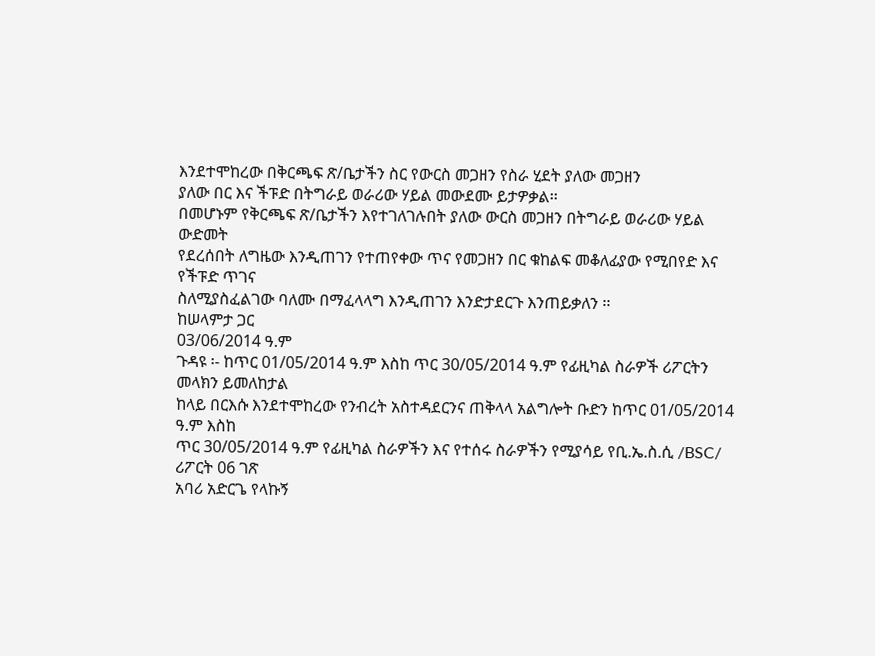እንደተሞከረው በቅርጫፍ ጽ/ቤታችን ስር የውርስ መጋዘን የስራ ሂደት ያለው መጋዘን
ያለው በር እና ችፑድ በትግራይ ወራሪው ሃይል መውደሙ ይታዎቃል፡፡
በመሆኑም የቅርጫፍ ጽ/ቤታችን እየተገለገሉበት ያለው ውርስ መጋዘን በትግራይ ወራሪው ሃይል ውድመት
የደረሰበት ለግዜው እንዲጠገን የተጠየቀው ጥና የመጋዘን በር ቁከልፍ መቆለፊያው የሚበየድ እና የችፑድ ጥገና
ስለሚያስፈልገው ባለሙ በማፈላላግ እንዲጠገን እንድታደርጉ እንጠይቃለን ፡፡
ከሠላምታ ጋር
03/06/2014 ዓ.ም
ጉዳዩ ፡- ከጥር 01/05/2014 ዓ.ም እስከ ጥር 30/05/2014 ዓ.ም የፊዚካል ስራዎች ሪፖርትን መላክን ይመለከታል
ከላይ በርእሱ እንደተሞከረው የንብረት አስተዳደርንና ጠቅላላ አልግሎት ቡድን ከጥር 01/05/2014 ዓ.ም እስከ
ጥር 30/05/2014 ዓ.ም የፊዚካል ስራዎችን እና የተሰሩ ስራዎችን የሚያሳይ የቢ.ኤ.ስ.ሲ /BSC/ ሪፖርት 06 ገጽ
አባሪ አድርጌ የላኩኝ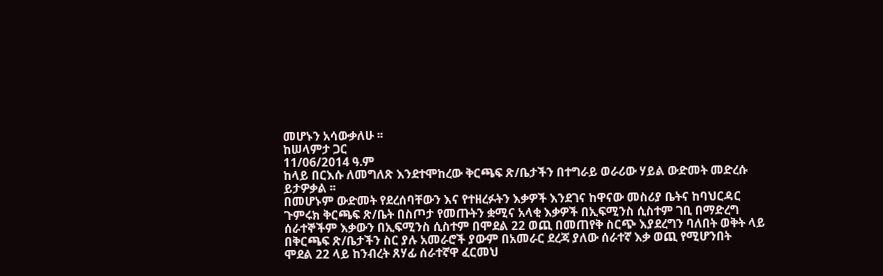መሆኑን አሳውቃለሁ ፡፡
ከሠላምታ ጋር
11/06/2014 ዓ.ም
ከላይ በርእሱ ለመግለጽ እንደተሞከረው ቅርጫፍ ጽ/ቤታችን በተግራይ ወራሪው ሃይል ውድመት መድረሱ
ይታዎቃል ፡፡
በመሆኑም ውድመት የደረሰባቸውን እና የተዘረፉትን እቃዎች እንደገና ከዋናው መስሪያ ቤትና ከባህርዳር
ጉምሩክ ቅርጫፍ ጽ/ቤት በስጦታ የመጡትን ቋሚና አላቂ እቃዎች በኢፍሚንስ ሲስተም ገቢ በማድረግ
ሰራተኞችም እቃውን በኢፍሚንስ ሲስተም በሞደል 22 ወጪ በመጠየቅ ስርጭ እያደረግን ባለበት ወቅት ላይ
በቅርጫፍ ጽ/ቤታችን ስር ያሉ አመራሮች ያውም በአመራር ደረጃ ያለው ሰራተኛ እቃ ወጪ የሚሆንበት
ሞደል 22 ላይ ከንብረት ጸሃፊ ሰራተኛዋ ፈርመህ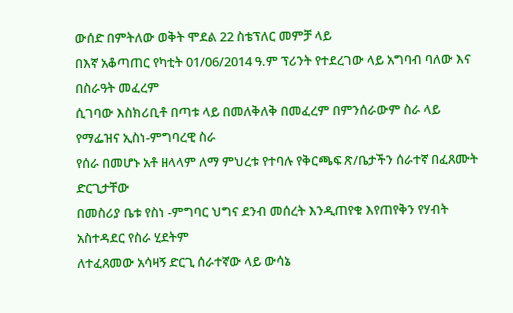ውሰድ በምትለው ወቅት ሞደል 22 ስቴፕለር መምቻ ላይ
በእኛ አቆጣጠር የካቲት 01/06/2014 ዓ.ም ፕሪንት የተደረገው ላይ አግባብ ባለው እና በስራዓት መፈረም
ሲገባው እስክሪቢቶ በጣቱ ላይ በመለቅለቅ በመፈረም በምንሰራውም ስራ ላይ የማፌዝና ኢስነ-ምግባረዊ ስራ
የሰራ በመሆኑ አቶ ዘላላም ለማ ምህረቱ የተባሉ የቅርጫፍ ጽ/ቤታችን ሰራተኛ በፈጸሙት ድርጊታቸው
በመስሪያ ቤቱ የስነ -ምግባር ህግና ደንብ መሰረት እንዲጠየቁ እየጠየቅን የሃብት አስተዳደር የስራ ሂደትም
ለተፈጸመው አሳዛኝ ድርጊ ሰራተኛው ላይ ውሳኔ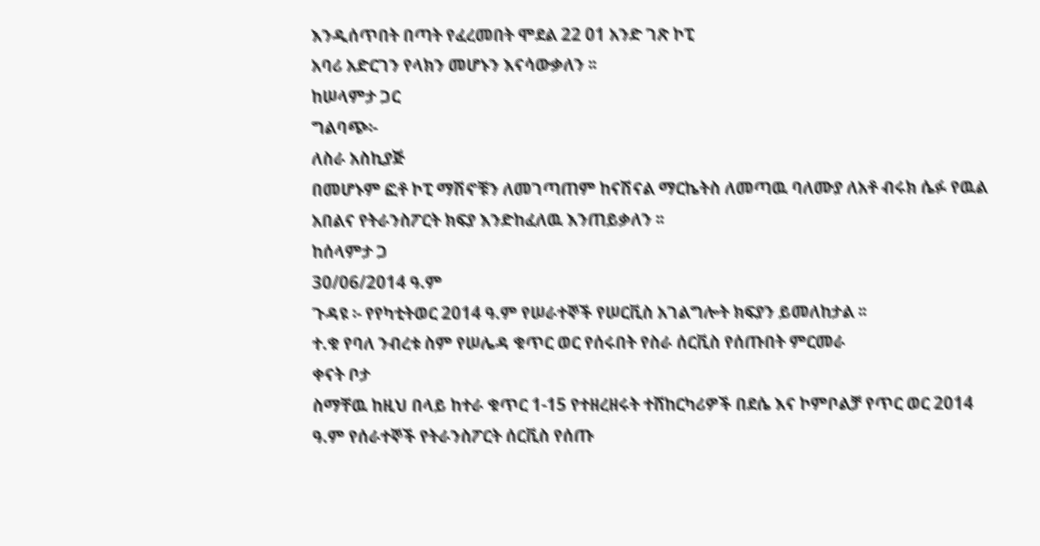እንዲሰጥበት በጣት የፈረመበት ሞደል 22 01 አንድ ገጽ ኮፒ
አባሪ አድርገን የላክን መሆኑን እናሳውቃለን ፡፡
ከሠላምታ ጋር
ግልባጭ፡-
ለስራ አስኪያጅ
በመሆኑም ፎቶ ኮፒ ማሽኖቹን ለመገጣጠም ከናሽናል ማርኬትስ ለመጣዉ ባለሙያ ለአቶ ብሩክ ሴፉ የዉል
አበልና የትራንስፖርት ክፍያ እንድከፈለዉ እንጠይቃለን ፡፡
ከሰላምታ ጋ
30/06/2014 ዓ.ም
ጉዳዩ ፡- የየካቲትወር 2014 ዓ.ም የሠራተኞች የሠርቪስ አገልግሎት ክፍያን ይመለከታል ፡፡
ተ.ቁ የባለ ንብረቱ ስም የሠሌዳ ቁጥር ወር የሰሩበት የስራ ሰርቪስ የሰጡበት ምርመራ
ቀናት ቦታ
ስማቸዉ ከዚህ በላይ ከተራ ቁጥር 1-15 የተዘረዘሩት ተሸከርካሪዎች በደሴ እና ኮምቦልቻ የጥር ወር 2014
ዓ.ም የሰራተኞች የትራንስፖርት ሰርቪስ የሰጡ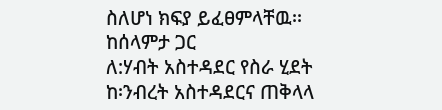ስለሆነ ክፍያ ይፈፀምላቸዉ፡፡
ከሰላምታ ጋር
ለ:ሃብት አስተዳደር የስራ ሂደት
ከ፡ንብረት አስተዳደርና ጠቅላላ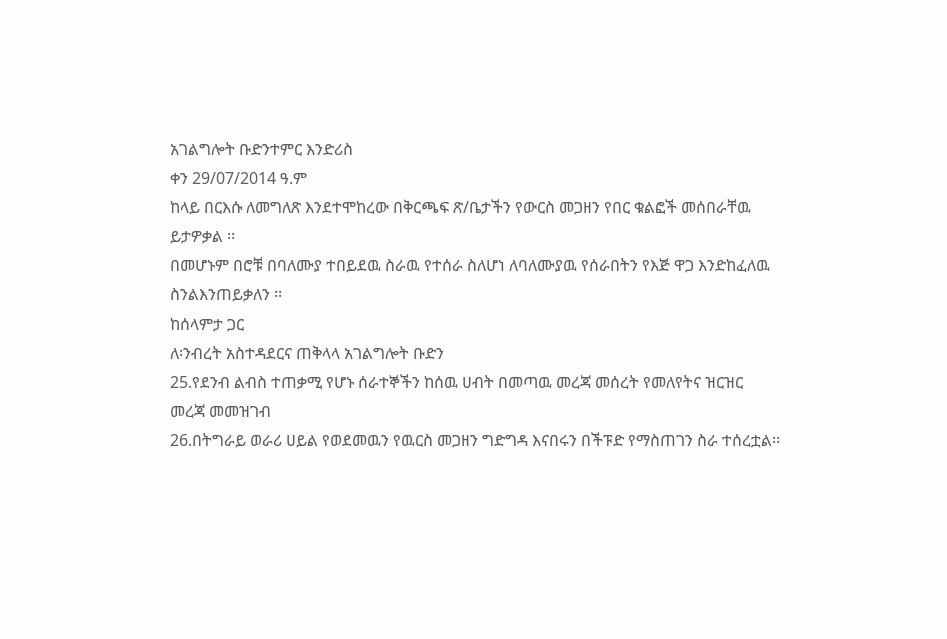አገልግሎት ቡድንተምር እንድሪስ
ቀን 29/07/2014 ዓ.ም
ከላይ በርእሱ ለመግለጽ እንደተሞከረው በቅርጫፍ ጽ/ቤታችን የውርስ መጋዘን የበር ቁልፎች መሰበራቸዉ
ይታዎቃል ፡፡
በመሆኑም በሮቹ በባለሙያ ተበይደዉ ስራዉ የተሰራ ስለሆነ ለባለሙያዉ የሰራበትን የእጅ ዋጋ እንድከፈለዉ
ስንልእንጠይቃለን ፡፡
ከሰላምታ ጋር
ለ፡ንብረት አስተዳደርና ጠቅላላ አገልግሎት ቡድን
25.የደንብ ልብስ ተጠቃሚ የሆኑ ሰራተኞችን ከሰዉ ሀብት በመጣዉ መረጃ መሰረት የመለየትና ዝርዝር
መረጃ መመዝገብ
26.በትግራይ ወራሪ ሀይል የወደመዉን የዉርስ መጋዘን ግድግዳ እናበሩን በችፑድ የማስጠገን ስራ ተሰረቷል፡፡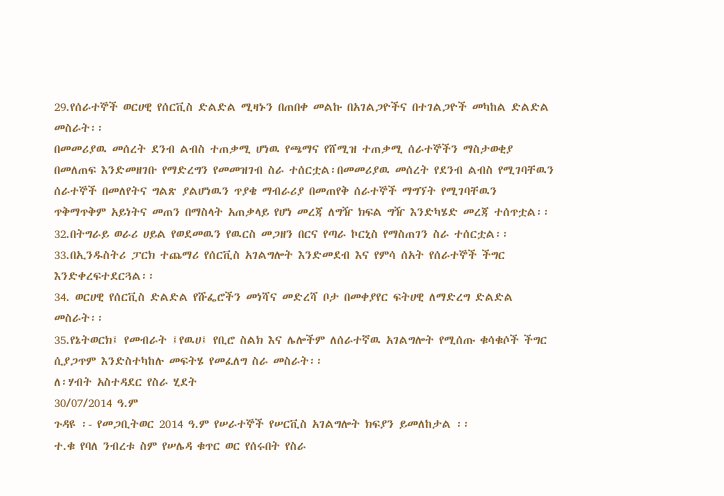29.የሰራተኞች ወርሀዊ የሰርቪስ ድልድል ሚዛኑን በጠበቀ መልኩ በአገልጋዮችና በተገልጋዮች መካከል ድልድል
መስራት፡፡
በመመሪያዉ መሰረት ደንብ ልብስ ተጠቃሚ ሆነዉ የጫማና የሸሚዝ ተጠቃሚ ሰራተኞችን ማስታወቂያ
በመለጠፍ እንድመዘገቡ የማድረግን የመመዝገብ ስራ ተሰርቷል፡በመመሪያዉ መሰረት የደንብ ልብስ የሚገባቸዉን
ሰራተኞች በመለየትና ግልጽ ያልሆነዉን ጥያቄ ማብራሪያ በመጠየቅ ሰራተኞች ማግኘት የሚገባቸዉን
ጥቅማጥቅም አይነትና መጠን በማስላት አጠቃላይ የሆነ መረጃ ለግዥ ክፍል ግዥ እንድካሄድ መረጃ ተሰጥቷል፡፡
32.በትግራይ ወራሪ ሀይል የወደመዉን የዉርስ መጋዘን በርና የጣራ ኮርኒስ የማስጠገን ስራ ተሰርቷል፡፡
33.በኢንዱስትሪ ፓርክ ተጨማሪ የሰርቪስ አገልግሎት እንድመደብ እና የምሳ ሰአት የሰራተኞች ችግር
እንድቀረፍተደርጓል፡፡
34. ወርሀዊ የሰርቪስ ድልድል የሹፌሮችን መነሻና መድረሻ ቦታ በመቀያየር ፍትሀዊ ለማድረግ ድልድል
መስራት፡፡
35.የኔትወርክ፤ የመብራት ፤የዉሀ፤ የቢሮ ስልክ እና ሌሎችም ለሰራተኛዉ አገልግሎት የሚሰጡ ቁሳቁሶች ችግር
ሲያጋጥም እንድስተካከሉ መፍትሄ የመፈለግ ስራ መስራት፡፡
ለ፡ሃብት አስተዳደር የስራ ሂደት
30/07/2014 ዓ.ም
ጉዳዩ ፡- የመጋቢትወር 2014 ዓ.ም የሠራተኞች የሠርቪስ አገልግሎት ክፍያን ይመለከታል ፡፡
ተ.ቁ የባለ ንብረቱ ስም የሠሌዳ ቁጥር ወር የሰሩበት የስራ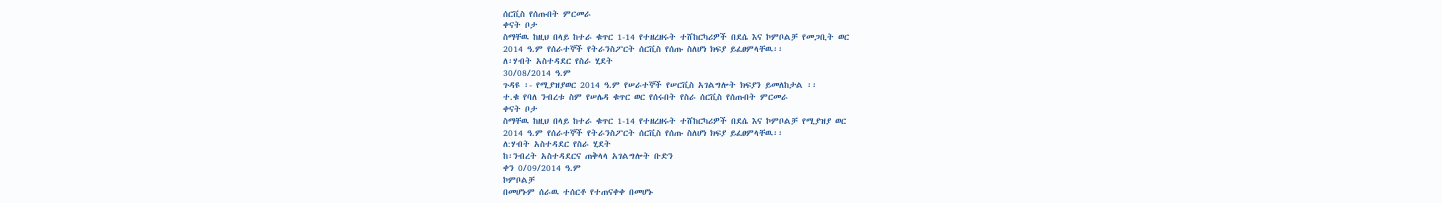ሰርቪስ የሰጡበት ምርመራ
ቀናት ቦታ
ስማቸዉ ከዚህ በላይ ከተራ ቁጥር 1-14 የተዘረዘሩት ተሸከርካሪዎች በደሴ እና ኮምቦልቻ የመጋቢት ወር
2014 ዓ.ም የሰራተኞች የትራንስፖርት ሰርቪስ የሰጡ ስለሆነ ክፍያ ይፈፀምላቸዉ፡፡
ለ፡ሃብት አስተዳደር የስራ ሂደት
30/08/2014 ዓ.ም
ጉዳዩ ፡- የሚያዝያወር 2014 ዓ.ም የሠራተኞች የሠርቪስ አገልግሎት ክፍያን ይመለከታል ፡፡
ተ.ቁ የባለ ንብረቱ ስም የሠሌዳ ቁጥር ወር የሰሩበት የስራ ሰርቪስ የሰጡበት ምርመራ
ቀናት ቦታ
ስማቸዉ ከዚህ በላይ ከተራ ቁጥር 1-14 የተዘረዘሩት ተሸከርካሪዎች በደሴ እና ኮምቦልቻ የሚያዝያ ወር
2014 ዓ.ም የሰራተኞች የትራንስፖርት ሰርቪስ የሰጡ ስለሆነ ክፍያ ይፈፀምላቸዉ፡፡
ለ:ሃብት አስተዳደር የስራ ሂደት
ከ፡ንብረት አስተዳደርና ጠቅላላ አገልግሎት ቡድን
ቀን 0/09/2014 ዓ.ም
ኮምቦልቻ
በመሆኑም ሰራዉ ተሰርቶ የተጠናቀቀ በመሆኑ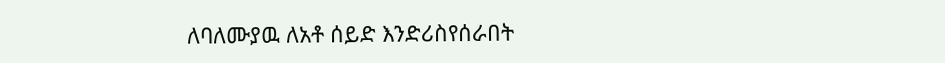ለባለሙያዉ ለአቶ ሰይድ እንድሪስየሰራበት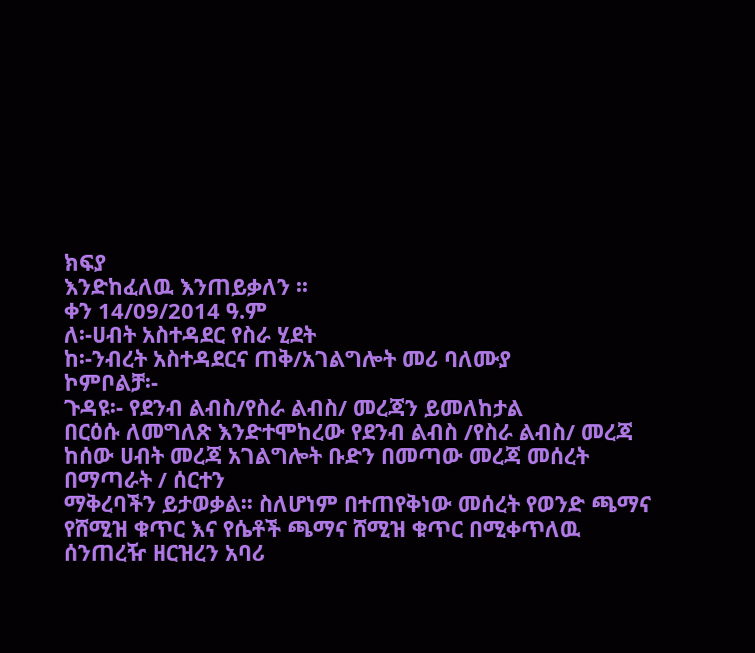ክፍያ
እንድከፈለዉ እንጠይቃለን ፡፡
ቀን 14/09/2014 ዓ.ም
ለ፡-ሀብት አስተዳደር የስራ ሂደት
ከ፡-ንብረት አስተዳደርና ጠቅ/አገልግሎት መሪ ባለሙያ
ኮምቦልቻ፡-
ጉዳዩ፡- የደንብ ልብስ/የስራ ልብስ/ መረጃን ይመለከታል
በርዕሱ ለመግለጽ እንድተሞከረው የደንብ ልብስ /የስራ ልብስ/ መረጃ ከሰው ሀብት መረጃ አገልግሎት ቡድን በመጣው መረጃ መሰረት በማጣራት / ሰርተን
ማቅረባችን ይታወቃል፡፡ ስለሆነም በተጠየቅነው መሰረት የወንድ ጫማና የሸሚዝ ቁጥር እና የሴቶች ጫማና ሸሚዝ ቁጥር በሚቀጥለዉ ሰንጠረዥ ዘርዝረን አባሪ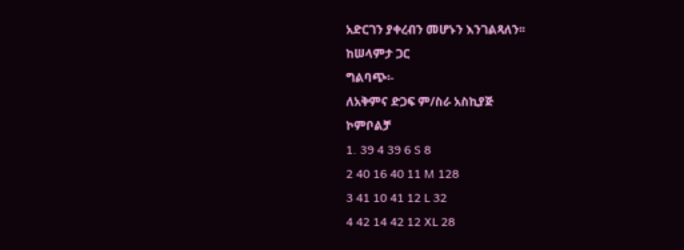አድርገን ያቀረብን መሆኑን እንገልጻለን፡፡
ከሠላምታ ጋር
ግልባጭ፡-
ለአቅምና ድጋፍ ም/ስራ አስኪያጅ
ኮምቦልቻ
1. 39 4 39 6 S 8
2 40 16 40 11 M 128
3 41 10 41 12 L 32
4 42 14 42 12 XL 28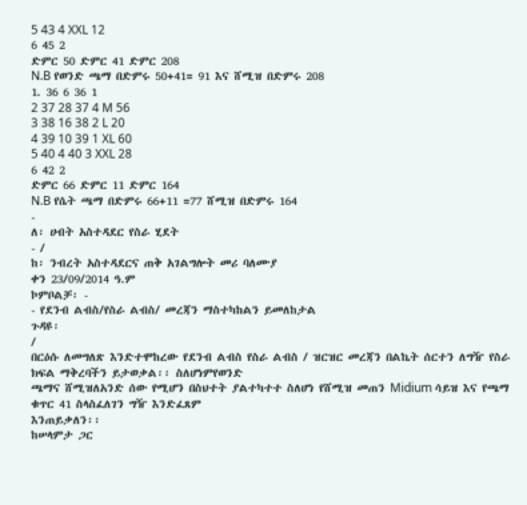5 43 4 XXL 12
6 45 2
ድምር 50 ድምር 41 ድምር 208
N.B የወንድ ጫማ በድምሩ 50+41= 91 እና ሸሚዝ በድምሩ 208
1. 36 6 36 1
2 37 28 37 4 M 56
3 38 16 38 2 L 20
4 39 10 39 1 XL 60
5 40 4 40 3 XXL 28
6 42 2
ድምር 66 ድምር 11 ድምር 164
N.B የሴት ጫማ በድምሩ 66+11 =77 ሸሚዝ በድምሩ 164
-
ለ፡ ሀብት አስተዳደር የስራ ሂደት
- /
ከ፡ ንብረት አስተዳደርና ጠቅ አገልግሎት መሪ ባለሙያ
ቀን 23/09/2014 ዓ.ም
ኮምቦልቻ፡ -
- የደንብ ልብስ/የስራ ልብስ/ መረጃን ማስተካከልን ይመለከታል
ጉዳዩ፡
/
በርዕሱ ለመግለጽ እንድተሞከረው የደንብ ልብስ የስራ ልብስ / ዝርዝር መረጃን በልኬት ሰርተን ለግዥ የስራ ክፍል ማቅረባችን ይታወቃል፡፡ ስለሆነምየወንድ
ጫማና ሸሚዝለአንድ ሰው የሚሆን በስህተት ያልተካተተ ስለሆነ የሸሚዝ መጠን Midium ሳይዝ እና የጫማ ቁጥር 41 ስላስፈለገን ግዥ እንድፈጸም
እንጠይቃለን፡፡
ከሠላምታ ጋር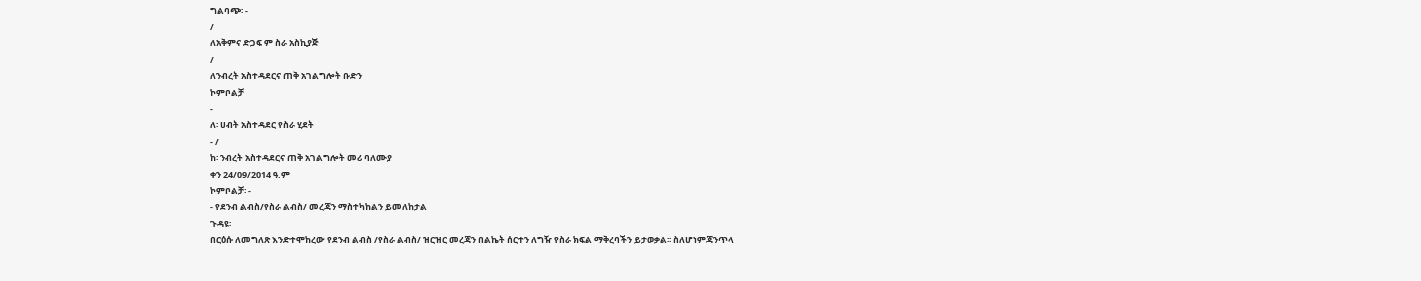ግልባጭ፡ -
/
ለአቅምና ድጋፍ ም ስራ አስኪያጅ
/
ለንብረት አስተዳደርና ጠቅ አገልግሎት ቡድን
ኮምቦልቻ
-
ለ፡ ሀብት አስተዳደር የስራ ሂደት
- /
ከ፡ ንብረት አስተዳደርና ጠቅ አገልግሎት መሪ ባለሙያ
ቀን 24/09/2014 ዓ.ም
ኮምቦልቻ፡ -
- የደንብ ልብስ/የስራ ልብስ/ መረጃን ማስተካከልን ይመለከታል
ጉዳዩ፡
በርዕሱ ለመግለጽ እንድተሞከረው የደንብ ልብስ /የስራ ልብስ/ ዝርዝር መረጃን በልኬት ሰርተን ለግዥ የስራ ክፍል ማቅረባችን ይታወቃል፡፡ ስለሆነምጃንጥላ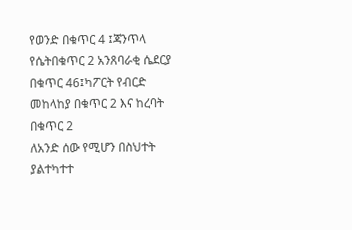የወንድ በቁጥር 4 ፤ጃንጥላ የሴትበቁጥር 2 አንጸባራቂ ሴደርያ በቁጥር 46፤ካፖርት የብርድ መከላከያ በቁጥር 2 እና ከረባት በቁጥር 2
ለአንድ ሰው የሚሆን በስህተት ያልተካተተ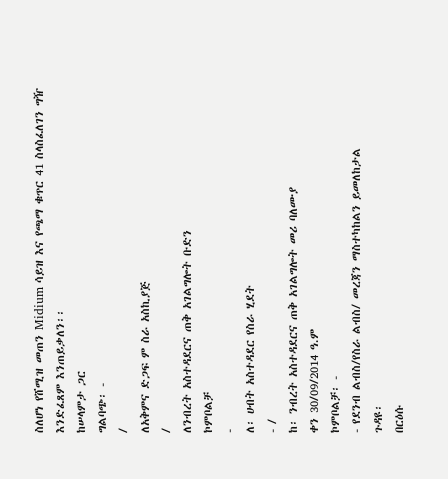ስለሆነ የሸሚዝ መጠን Midium ሳይዝ እና የጫማ ቁጥር 41 ስላስፈለገን ግዥ እንድፈጸም እንጠይቃለን፡፡
ከሠላምታ ጋር
ግልባጭ፡ -
/
ለአቅምና ድጋፍ ም ስራ አስኪያጅ
/
ለንብረት አስተዳደርና ጠቅ አገልግሎት ቡድን
ኮምቦልቻ
-
ለ፡ ሀብት አስተዳደር የስራ ሂደት
- /
ከ፡ ንብረት አስተዳደርና ጠቅ አገልግሎት መሪ ባለሙያ
ቀን 30/09/2014 ዓ.ም
ኮምቦልቻ፡ -
- የደንብ ልብስ/የስራ ልብስ/ መረጃን ማስተካከልን ይመለከታል
ጉዳዩ፡
በርዕሱ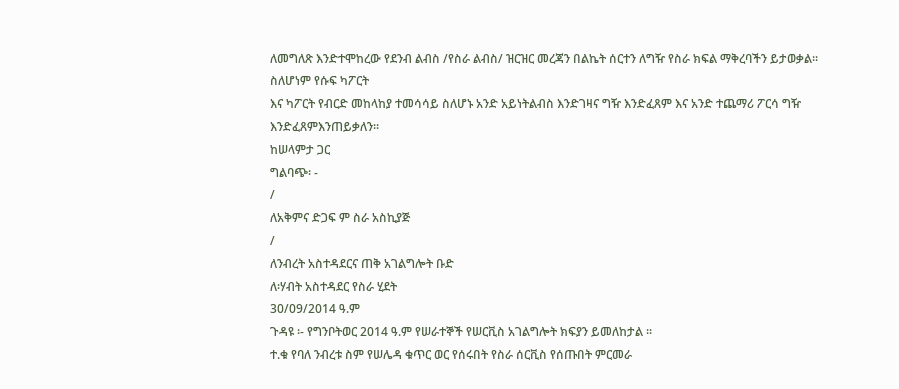ለመግለጽ እንድተሞከረው የደንብ ልብስ /የስራ ልብስ/ ዝርዝር መረጃን በልኬት ሰርተን ለግዥ የስራ ክፍል ማቅረባችን ይታወቃል፡፡ ስለሆነም የሱፍ ካፖርት
እና ካፖርት የብርድ መከላከያ ተመሳሳይ ስለሆኑ አንድ አይነትልብስ እንድገዛና ግዥ እንድፈጸም እና አንድ ተጨማሪ ፖርሳ ግዥ እንድፈጸምእንጠይቃለን፡፡
ከሠላምታ ጋር
ግልባጭ፡ -
/
ለአቅምና ድጋፍ ም ስራ አስኪያጅ
/
ለንብረት አስተዳደርና ጠቅ አገልግሎት ቡድ
ለ፡ሃብት አስተዳደር የስራ ሂደት
30/09/2014 ዓ.ም
ጉዳዩ ፡- የግንቦትወር 2014 ዓ.ም የሠራተኞች የሠርቪስ አገልግሎት ክፍያን ይመለከታል ፡፡
ተ.ቁ የባለ ንብረቱ ስም የሠሌዳ ቁጥር ወር የሰሩበት የስራ ሰርቪስ የሰጡበት ምርመራ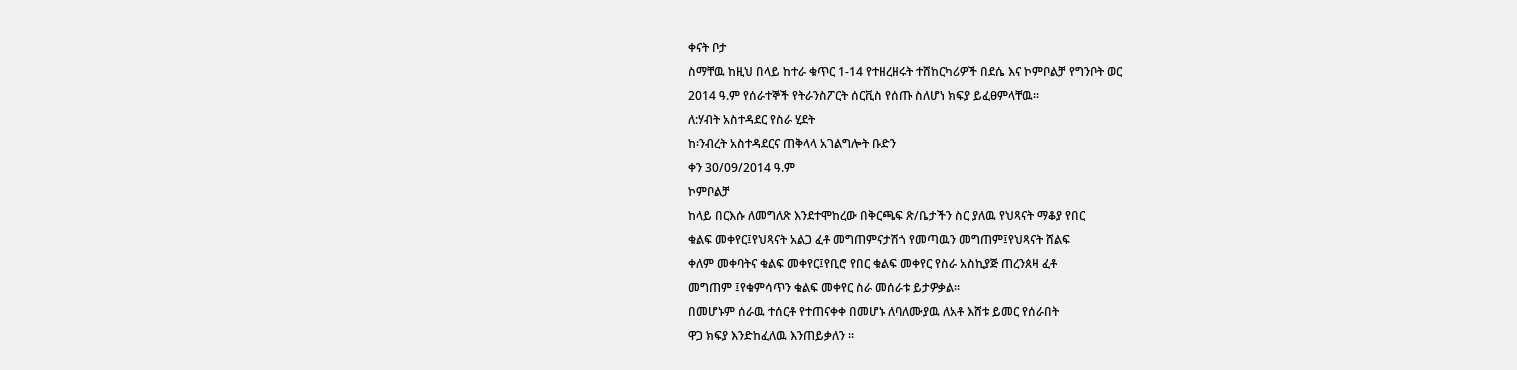ቀናት ቦታ
ስማቸዉ ከዚህ በላይ ከተራ ቁጥር 1-14 የተዘረዘሩት ተሸከርካሪዎች በደሴ እና ኮምቦልቻ የግንቦት ወር
2014 ዓ.ም የሰራተኞች የትራንስፖርት ሰርቪስ የሰጡ ስለሆነ ክፍያ ይፈፀምላቸዉ፡፡
ለ:ሃብት አስተዳደር የስራ ሂደት
ከ፡ንብረት አስተዳደርና ጠቅላላ አገልግሎት ቡድን
ቀን 30/09/2014 ዓ.ም
ኮምቦልቻ
ከላይ በርእሱ ለመግለጽ እንደተሞከረው በቅርጫፍ ጽ/ቤታችን ስር ያለዉ የህጻናት ማቆያ የበር
ቁልፍ መቀየር፤የህጻናት አልጋ ፈቶ መግጠምናታሽጎ የመጣዉን መግጠም፤የህጻናት ሸልፍ
ቀለም መቀባትና ቁልፍ መቀየር፤የቢሮ የበር ቁልፍ መቀየር የስራ አስኪያጅ ጠረንጰዛ ፈቶ
መግጠም ፤የቁምሳጥን ቁልፍ መቀየር ስራ መሰራቱ ይታዎቃል፡፡
በመሆኑም ሰራዉ ተሰርቶ የተጠናቀቀ በመሆኑ ለባለሙያዉ ለአቶ እሸቱ ይመር የሰራበት
ዋጋ ክፍያ እንድከፈለዉ እንጠይቃለን ፡፡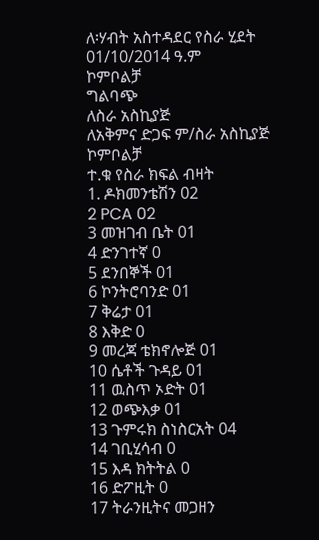ለ፡ሃብት አስተዳደር የስራ ሂደት
01/10/2014 ዓ.ም
ኮምቦልቻ
ግልባጭ
ለስራ አስኪያጅ
ለአቅምና ድጋፍ ም/ስራ አስኪያጅ
ኮምቦልቻ
ተ.ቁ የስራ ክፍል ብዛት
1. ዶክመንቴሽን 02
2 PCA 02
3 መዝገብ ቤት 01
4 ድንገተኛ 0
5 ደንበኞች 01
6 ኮንትሮባንድ 01
7 ቅሬታ 01
8 እቅድ 0
9 መረጃ ቴክኖሎጅ 01
10 ሴቶች ጉዳይ 01
11 ዉስጥ ኦድት 01
12 ወጭእቃ 01
13 ጉምሩክ ስነስርአት 04
14 ገቢሂሳብ 0
15 እዳ ክትትል 0
16 ድፖዚት 0
17 ትራንዚትና መጋዘን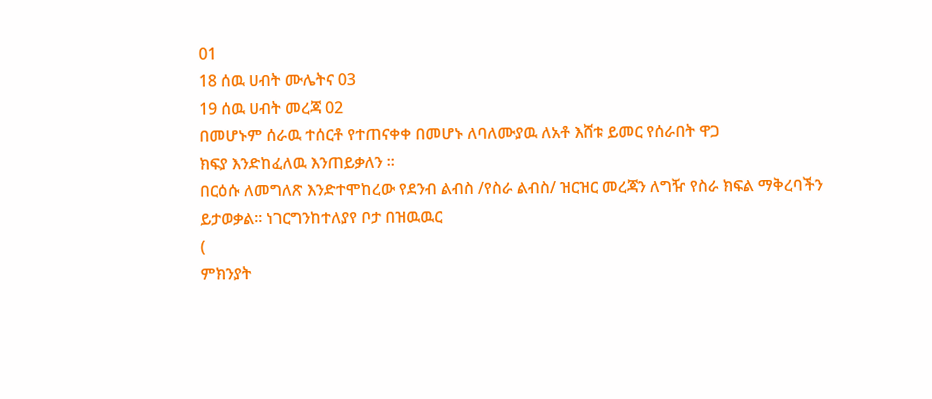01
18 ሰዉ ሀብት ሙሌትና 03
19 ሰዉ ሀብት መረጃ 02
በመሆኑም ሰራዉ ተሰርቶ የተጠናቀቀ በመሆኑ ለባለሙያዉ ለአቶ እሸቱ ይመር የሰራበት ዋጋ
ክፍያ እንድከፈለዉ እንጠይቃለን ፡፡
በርዕሱ ለመግለጽ እንድተሞከረው የደንብ ልብስ /የስራ ልብስ/ ዝርዝር መረጃን ለግዥ የስራ ክፍል ማቅረባችን ይታወቃል፡፡ ነገርግንከተለያየ ቦታ በዝዉዉር
(
ምክንያት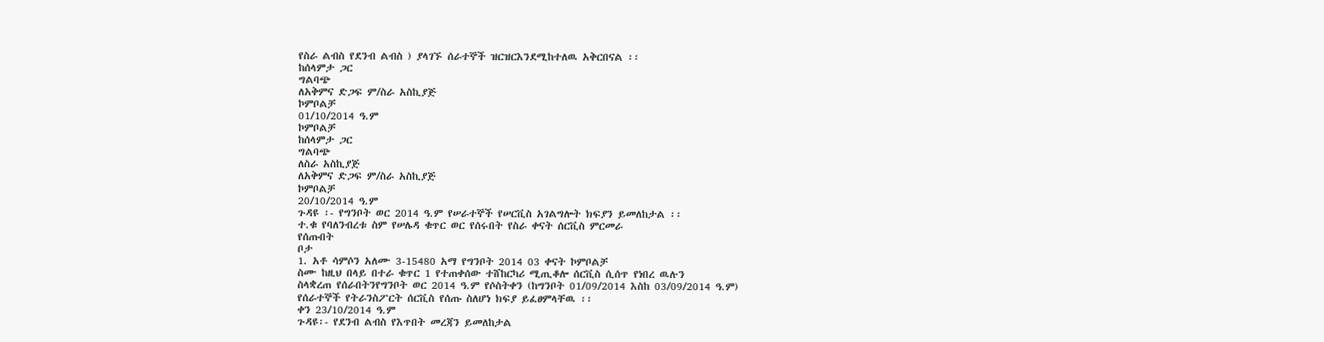የስራ ልብስ የደንብ ልብስ ) ያላገኙ ሰራተኞች ዝርዝርእንደሚከተለዉ አቅርበናል ፡፡
ከሰላምታ ጋር
ግልባጭ
ለአቅምና ድጋፍ ም/ስራ አስኪያጅ
ኮምቦልቻ
01/10/2014 ዓ.ም
ኮምቦልቻ
ከሰላምታ ጋር
ግልባጭ
ለስራ አስኪያጅ
ለአቅምና ድጋፍ ም/ስራ አስኪያጅ
ኮምቦልቻ
20/10/2014 ዓ.ም
ጉዳዩ ፡- የግንቦት ወር 2014 ዓ.ም የሠራተኞች የሠርቪስ አገልግሎት ክፍያን ይመለከታል ፡፡
ተ.ቁ የባለንብረቱ ስም የሠሌዳ ቁጥር ወር የሰሩበት የስራ ቀናት ሰርቪስ ምርመራ
የሰጡበት
ቦታ
1. አቶ ሳምሶን አለሙ 3-15480 አማ የግንቦት 2014 03 ቀናት ኮምቦልቻ
ስሙ ከዚህ በላይ በተራ ቁጥር 1 የተጠቀሰው ተሸከርካሪ ሚጢቆሎ ሰርቪስ ሲሰጥ የነበረ ዉሉን
ስላቋረጠ የሰራበትንየግንቦት ወር 2014 ዓ.ም የሶስትቀን (ከግንቦት 01/09/2014 እስከ 03/09/2014 ዓ.ም)
የሰራተኞች የትራንስፖርት ሰርቪስ የሰጡ ስለሆነ ክፍያ ይፈፀምላቸዉ ፡፡
ቀን 23/10/2014 ዓ.ም
ጉዳዩ፡- የደንብ ልብስ የእጥበት መረጃን ይመለከታል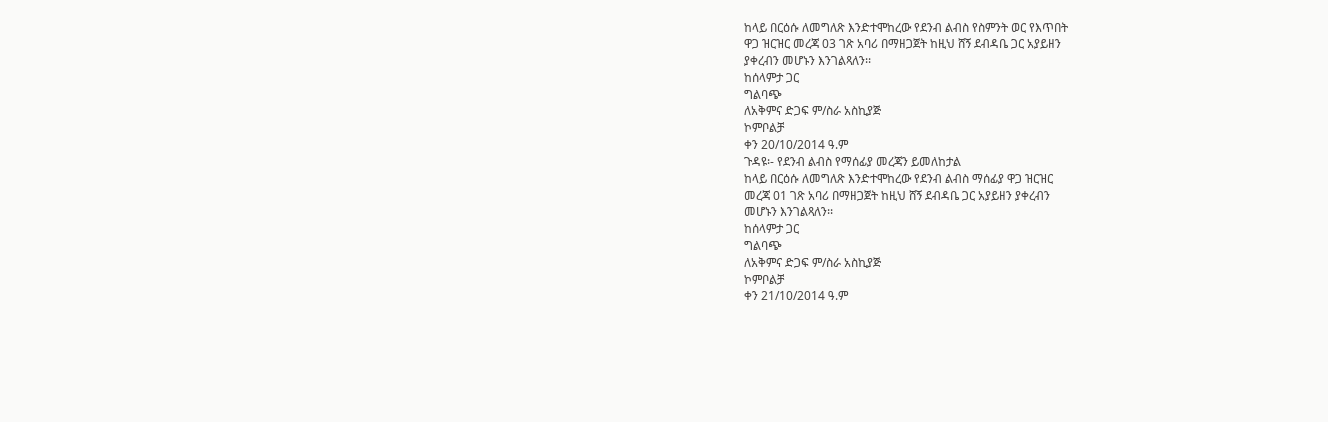ከላይ በርዕሱ ለመግለጽ እንድተሞከረው የደንብ ልብስ የስምንት ወር የእጥበት
ዋጋ ዝርዝር መረጃ 03 ገጽ አባሪ በማዘጋጀት ከዚህ ሸኝ ደብዳቤ ጋር አያይዘን
ያቀረብን መሆኑን እንገልጻለን፡፡
ከሰላምታ ጋር
ግልባጭ
ለአቅምና ድጋፍ ም/ስራ አስኪያጅ
ኮምቦልቻ
ቀን 20/10/2014 ዓ.ም
ጉዳዩ፡- የደንብ ልብስ የማሰፊያ መረጃን ይመለከታል
ከላይ በርዕሱ ለመግለጽ እንድተሞከረው የደንብ ልብስ ማሰፊያ ዋጋ ዝርዝር
መረጃ 01 ገጽ አባሪ በማዘጋጀት ከዚህ ሸኝ ደብዳቤ ጋር አያይዘን ያቀረብን
መሆኑን እንገልጻለን፡፡
ከሰላምታ ጋር
ግልባጭ
ለአቅምና ድጋፍ ም/ስራ አስኪያጅ
ኮምቦልቻ
ቀን 21/10/2014 ዓ.ም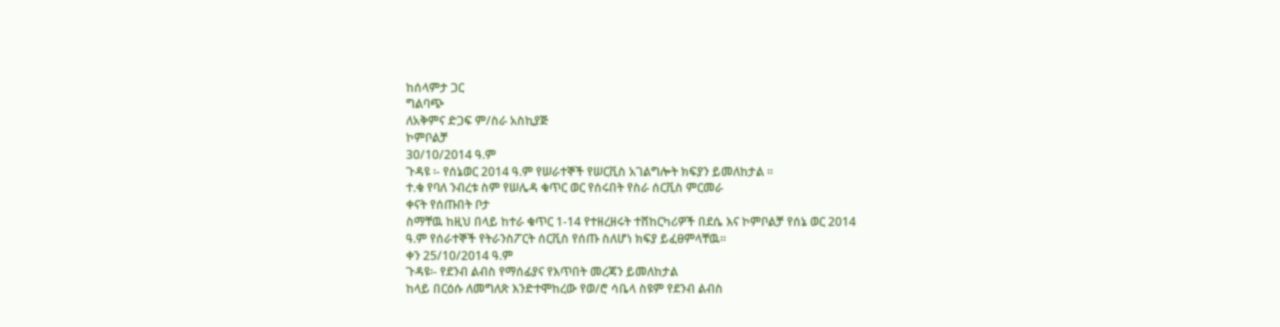ከሰላምታ ጋር
ግልባጭ
ለአቅምና ድጋፍ ም/ስራ አስኪያጅ
ኮምቦልቻ
30/10/2014 ዓ.ም
ጉዳዩ ፡- የሰኔወር 2014 ዓ.ም የሠራተኞች የሠርቪስ አገልግሎት ክፍያን ይመለከታል ፡፡
ተ.ቁ የባለ ንብረቱ ስም የሠሌዳ ቁጥር ወር የሰሩበት የስራ ሰርቪስ ምርመራ
ቀናት የሰጡበት ቦታ
ስማቸዉ ከዚህ በላይ ከተራ ቁጥር 1-14 የተዘረዘሩት ተሸከርካሪዎች በደሴ እና ኮምቦልቻ የሰኔ ወር 2014
ዓ.ም የሰራተኞች የትራንስፖርት ሰርቪስ የሰጡ ስለሆነ ክፍያ ይፈፀምላቸዉ፡፡
ቀን 25/10/2014 ዓ.ም
ጉዳዩ፡- የደንብ ልብስ የማሰፊያና የእጥበት መረጃን ይመለከታል
ከላይ በርዕሱ ለመግለጽ እንድተሞከረው የወ/ሮ ሳቤላ ስዩም የደንብ ልብስ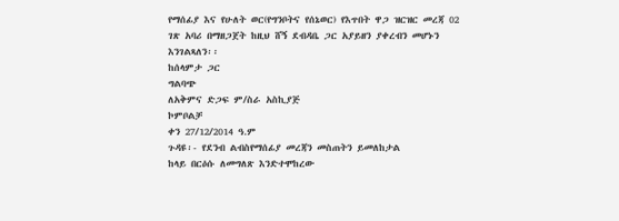የማሰፊያ እና የሁለት ወር(የግንቦትና የሰኔወር) የእጥበት ዋጋ ዝርዝር መረጃ 02
ገጽ አባሪ በማዘጋጀት ከዚህ ሸኝ ደብዳቤ ጋር አያይዘን ያቀረብን መሆኑን
እንገልጻለን፡፡
ከሰላምታ ጋር
ግልባጭ
ለአቅምና ድጋፍ ም/ስራ አስኪያጅ
ኮምቦልቻ
ቀን 27/12/2014 ዓ.ም
ጉዳዩ፡- የደንብ ልብስየማሰፊያ መረጃን መስጠትን ይመለከታል
ከላይ በርዕሱ ለመግለጽ እንድተሞከረው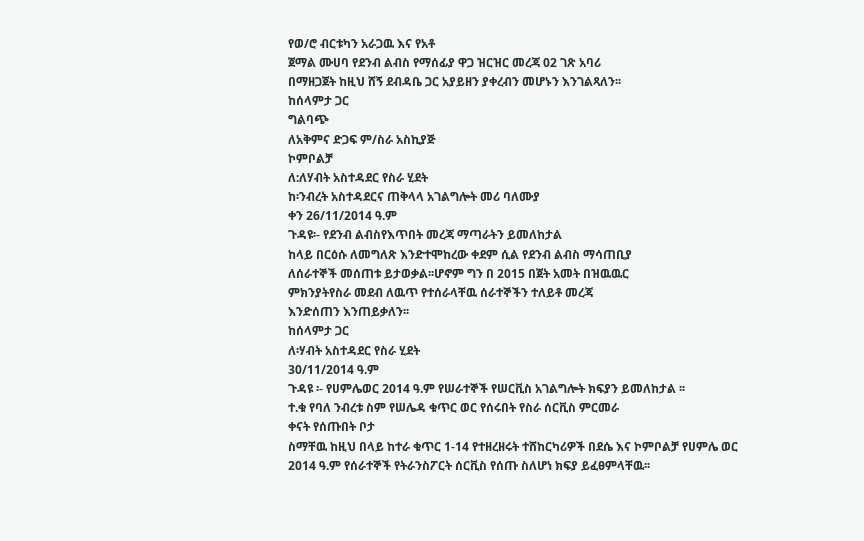የወ/ሮ ብርቱካን አራጋዉ እና የአቶ
ጀማል ሙሀባ የደንብ ልብስ የማሰፊያ ዋጋ ዝርዝር መረጃ 02 ገጽ አባሪ
በማዘጋጀት ከዚህ ሸኝ ደብዳቤ ጋር አያይዘን ያቀረብን መሆኑን እንገልጻለን፡፡
ከሰላምታ ጋር
ግልባጭ
ለአቅምና ድጋፍ ም/ስራ አስኪያጅ
ኮምቦልቻ
ለ:ለሃብት አስተዳደር የስራ ሂደት
ከ፡ንብረት አስተዳደርና ጠቅላላ አገልግሎት መሪ ባለሙያ
ቀን 26/11/2014 ዓ.ም
ጉዳዩ፡- የደንብ ልብስየእጥበት መረጃ ማጣራትን ይመለከታል
ከላይ በርዕሱ ለመግለጽ እንድተሞከረው ቀደም ሲል የደንብ ልብስ ማሳጠቢያ
ለሰራተኞች መሰጠቱ ይታወቃል፡፡ሆኖም ግን በ 2015 በጀት አመት በዝዉዉር
ምክንያትየስራ መደብ ለዉጥ የተሰራላቸዉ ሰራተኞችን ተለይቶ መረጃ
እንድሰጠን እንጠይቃለን፡፡
ከሰላምታ ጋር
ለ፡ሃብት አስተዳደር የስራ ሂደት
30/11/2014 ዓ.ም
ጉዳዩ ፡- የሀምሌወር 2014 ዓ.ም የሠራተኞች የሠርቪስ አገልግሎት ክፍያን ይመለከታል ፡፡
ተ.ቁ የባለ ንብረቱ ስም የሠሌዳ ቁጥር ወር የሰሩበት የስራ ሰርቪስ ምርመራ
ቀናት የሰጡበት ቦታ
ስማቸዉ ከዚህ በላይ ከተራ ቁጥር 1-14 የተዘረዘሩት ተሸከርካሪዎች በደሴ እና ኮምቦልቻ የሀምሌ ወር
2014 ዓ.ም የሰራተኞች የትራንስፖርት ሰርቪስ የሰጡ ስለሆነ ክፍያ ይፈፀምላቸዉ፡፡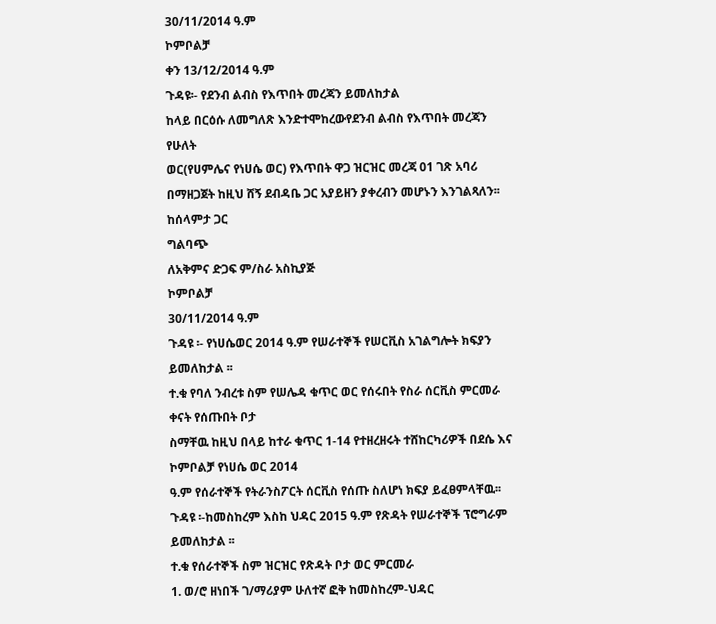30/11/2014 ዓ.ም
ኮምቦልቻ
ቀን 13/12/2014 ዓ.ም
ጉዳዩ፡- የደንብ ልብስ የእጥበት መረጃን ይመለከታል
ከላይ በርዕሱ ለመግለጽ እንድተሞከረውየደንብ ልብስ የእጥበት መረጃን የሁለት
ወር(የሀምሌና የነሀሴ ወር) የእጥበት ዋጋ ዝርዝር መረጃ 01 ገጽ አባሪ
በማዘጋጀት ከዚህ ሸኝ ደብዳቤ ጋር አያይዘን ያቀረብን መሆኑን እንገልጻለን፡፡
ከሰላምታ ጋር
ግልባጭ
ለአቅምና ድጋፍ ም/ስራ አስኪያጅ
ኮምቦልቻ
30/11/2014 ዓ.ም
ጉዳዩ ፡- የነሀሴወር 2014 ዓ.ም የሠራተኞች የሠርቪስ አገልግሎት ክፍያን ይመለከታል ፡፡
ተ.ቁ የባለ ንብረቱ ስም የሠሌዳ ቁጥር ወር የሰሩበት የስራ ሰርቪስ ምርመራ
ቀናት የሰጡበት ቦታ
ስማቸዉ ከዚህ በላይ ከተራ ቁጥር 1-14 የተዘረዘሩት ተሸከርካሪዎች በደሴ እና ኮምቦልቻ የነሀሴ ወር 2014
ዓ.ም የሰራተኞች የትራንስፖርት ሰርቪስ የሰጡ ስለሆነ ክፍያ ይፈፀምላቸዉ፡፡
ጉዳዩ ፡-ከመስከረም እስከ ህዳር 2015 ዓ.ም የጽዳት የሠራተኞች ፕሮግራም ይመለከታል ፡፡
ተ.ቁ የሰራተኞች ስም ዝርዝር የጽዳት ቦታ ወር ምርመራ
1. ወ/ሮ ዘነበች ገ/ማሪያም ሁለተኛ ፎቅ ከመስከረም-ህዳር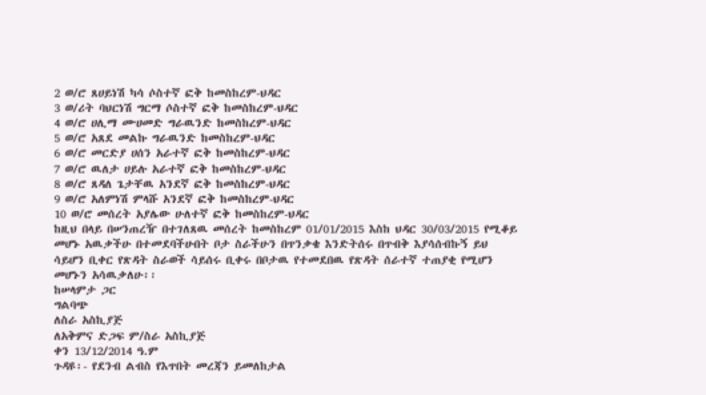2 ወ/ሮ ጸሀይነሽ ካሳ ሶስተኛ ፎቅ ከመስከረም-ህዳር
3 ወ/ሪት ባህርነሽ ግርማ ሶስተኛ ፎቅ ከመስከረም-ህዳር
4 ወ/ሮ ሀሊማ ሙሀመድ ግራዉንድ ከመስከረም-ህዳር
5 ወ/ሮ አጸደ መልኩ ግራዉንድ ከመስከረም-ህዳር
6 ወ/ሮ መርድያ ሀሰን አራተኛ ፎቅ ከመስከረም-ህዳር
7 ወ/ሮ ዉለታ ሀይሉ አራተኛ ፎቅ ከመስከረም-ህዳር
8 ወ/ሮ ጸዳለ ጌታቸዉ አንደኛ ፎቅ ከመስከረም-ህዳር
9 ወ/ሮ አለምነሽ ምላሹ አንደኛ ፎቅ ከመስከረም-ህዳር
10 ወ/ሮ መሰረት አያሌው ሁለተኛ ፎቅ ከመስከረም-ህዳር
ከዚህ በላይ በሠንጠረዥ በተገለጸዉ መሰረት ከመስከረም 01/01/2015 እስከ ህዳር 30/03/2015 የሚቆይ
መሆኑ አዉቃችሁ በተመደባችሁበት ቦታ ስራችሁን በጥንቃቄ እንድትሰሩ በጥብቅ እያሳሰብኩኝ ይህ
ሳይሆን ቢቀር የጽዳት ስራወች ሳይሰሩ ቢቀሩ በቦታዉ የተመደበዉ የጽዳት ሰራተኛ ተጠያቂ የሚሆን
መሆኑን አሳዉቃለሁ፡፡
ከሠላምታ ጋር
ግልባጭ
ለስራ አስኪያጅ
ለአቅምና ድጋፍ ም/ስራ አስኪያጅ
ቀን 13/12/2014 ዓ.ም
ጉዳዩ፡- የደንብ ልብስ የእጥበት መረጃን ይመለከታል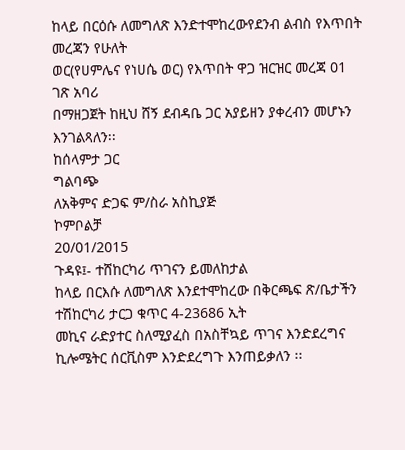ከላይ በርዕሱ ለመግለጽ እንድተሞከረውየደንብ ልብስ የእጥበት መረጃን የሁለት
ወር(የሀምሌና የነሀሴ ወር) የእጥበት ዋጋ ዝርዝር መረጃ 01 ገጽ አባሪ
በማዘጋጀት ከዚህ ሸኝ ደብዳቤ ጋር አያይዘን ያቀረብን መሆኑን እንገልጻለን፡፡
ከሰላምታ ጋር
ግልባጭ
ለአቅምና ድጋፍ ም/ስራ አስኪያጅ
ኮምቦልቻ
20/01/2015
ጉዳዩ፤- ተሸከርካሪ ጥገናን ይመለከታል
ከላይ በርእሱ ለመግለጽ እንደተሞከረው በቅርጫፍ ጽ/ቤታችን ተሽከርካሪ ታርጋ ቁጥር 4-23686 ኢት
መኪና ራድያተር ስለሚያፈስ በአስቸኳይ ጥገና እንድደረግና ኪሎሜትር ሰርቪስም እንድደረግጉ እንጠይቃለን ፡፡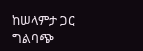ከሠላምታ ጋር
ግልባጭ